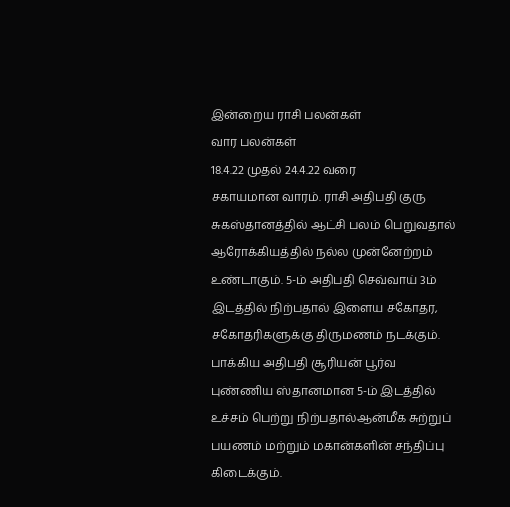இன்றைய ராசி பலன்கள்
வார பலன்கள்
18.4.22 முதல் 24.4.22 வரை
சகாயமான வாரம். ராசி அதிபதி குரு சுகஸ்தானத்தில் ஆட்சி பலம் பெறுவதால் ஆரோக்கியத்தில் நல்ல முன்னேற்றம் உண்டாகும். 5-ம் அதிபதி செவ்வாய் 3ம் இடத்தில் நிற்பதால் இளைய சகோதர, சகோதரிகளுக்கு திருமணம் நடக்கும். பாக்கிய அதிபதி சூரியன் பூர்வ புண்ணிய ஸ்தானமான 5-ம் இடத்தில் உச்சம் பெற்று நிற்பதால்ஆன்மீக சுற்றுப் பயணம் மற்றும் மகான்களின் சந்திப்பு கிடைக்கும்.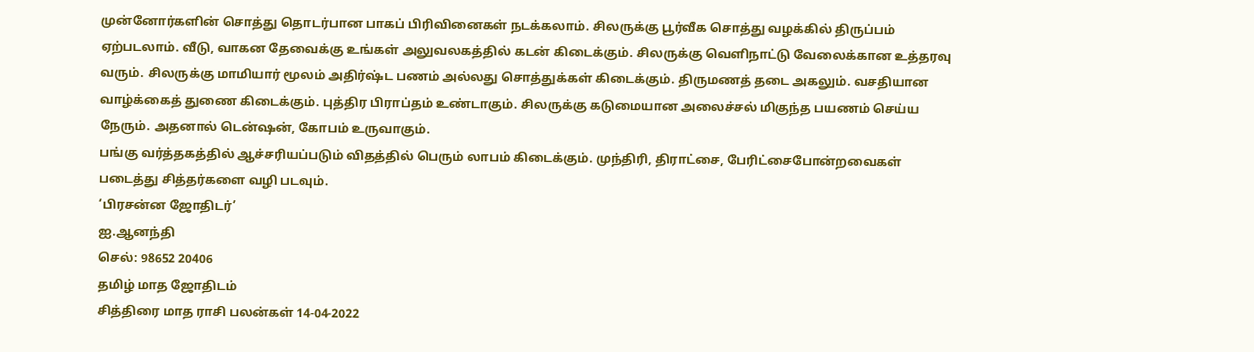முன்னோர்களின் சொத்து தொடர்பான பாகப் பிரிவினைகள் நடக்கலாம். சிலருக்கு பூர்வீக சொத்து வழக்கில் திருப்பம் ஏற்படலாம். வீடு, வாகன தேவைக்கு உங்கள் அலுவலகத்தில் கடன் கிடைக்கும். சிலருக்கு வெளிநாட்டு வேலைக்கான உத்தரவு வரும். சிலருக்கு மாமியார் மூலம் அதிர்ஷ்ட பணம் அல்லது சொத்துக்கள் கிடைக்கும். திருமணத் தடை அகலும். வசதியான வாழ்க்கைத் துணை கிடைக்கும். புத்திர பிராப்தம் உண்டாகும். சிலருக்கு கடுமையான அலைச்சல் மிகுந்த பயணம் செய்ய நேரும். அதனால் டென்ஷன், கோபம் உருவாகும்.
பங்கு வர்த்தகத்தில் ஆச்சரியப்படும் விதத்தில் பெரும் லாபம் கிடைக்கும். முந்திரி, திராட்சை, பேரிட்சைபோன்றவைகள் படைத்து சித்தர்களை வழி படவும்.
‘பிரசன்ன ஜோதிடர்’
ஐ.ஆனந்தி
செல்: 98652 20406
தமிழ் மாத ஜோதிடம்
சித்திரை மாத ராசி பலன்கள் 14-04-2022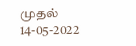முதல் 14-05-2022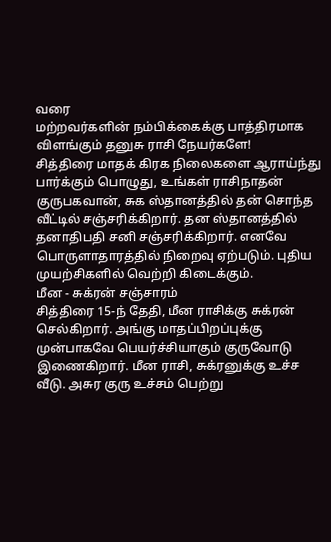வரை
மற்றவர்களின் நம்பிக்கைக்கு பாத்திரமாக விளங்கும் தனுசு ராசி நேயர்களே!
சித்திரை மாதக் கிரக நிலைகளை ஆராய்ந்து பார்க்கும் பொழுது, உங்கள் ராசிநாதன் குருபகவான், சுக ஸ்தானத்தில் தன் சொந்த வீட்டில் சஞ்சரிக்கிறார். தன ஸ்தானத்தில் தனாதிபதி சனி சஞ்சரிக்கிறார். எனவே பொருளாதாரத்தில் நிறைவு ஏற்படும். புதிய முயற்சிகளில் வெற்றி கிடைக்கும்.
மீன - சுக்ரன் சஞ்சாரம்
சித்திரை 15-ந் தேதி, மீன ராசிக்கு சுக்ரன் செல்கிறார். அங்கு மாதப்பிறப்புக்கு முன்பாகவே பெயர்ச்சியாகும் குருவோடு இணைகிறார். மீன ராசி, சுக்ரனுக்கு உச்ச வீடு. அசுர குரு உச்சம் பெற்று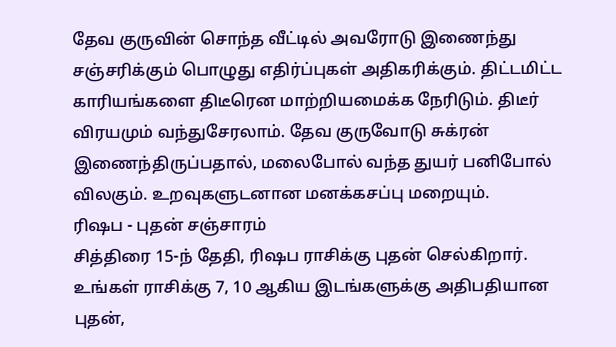தேவ குருவின் சொந்த வீட்டில் அவரோடு இணைந்து சஞ்சரிக்கும் பொழுது எதிர்ப்புகள் அதிகரிக்கும். திட்டமிட்ட காரியங்களை திடீரென மாற்றியமைக்க நேரிடும். திடீர் விரயமும் வந்துசேரலாம். தேவ குருவோடு சுக்ரன் இணைந்திருப்பதால், மலைபோல் வந்த துயர் பனிபோல் விலகும். உறவுகளுடனான மனக்கசப்பு மறையும்.
ரிஷப - புதன் சஞ்சாரம்
சித்திரை 15-ந் தேதி, ரிஷப ராசிக்கு புதன் செல்கிறார். உங்கள் ராசிக்கு 7, 10 ஆகிய இடங்களுக்கு அதிபதியான புதன்,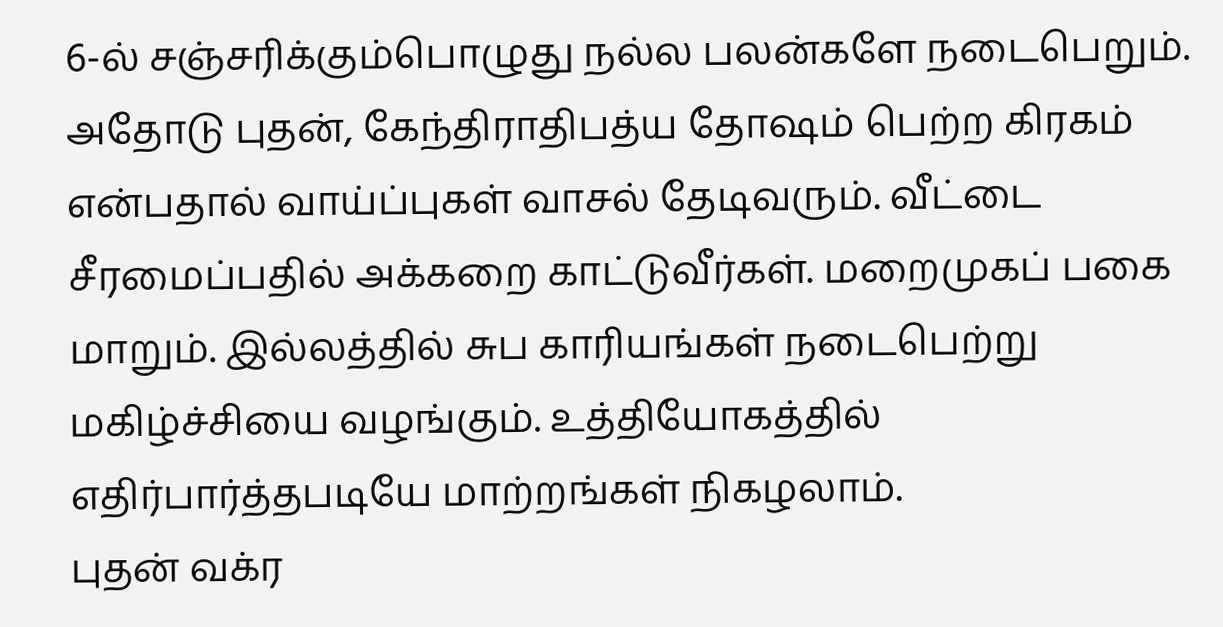6-ல் சஞ்சரிக்கும்பொழுது நல்ல பலன்களே நடைபெறும். அதோடு புதன், கேந்திராதிபத்ய தோஷம் பெற்ற கிரகம் என்பதால் வாய்ப்புகள் வாசல் தேடிவரும். வீட்டை சீரமைப்பதில் அக்கறை காட்டுவீர்கள். மறைமுகப் பகை மாறும். இல்லத்தில் சுப காரியங்கள் நடைபெற்று மகிழ்ச்சியை வழங்கும். உத்தியோகத்தில் எதிர்பார்த்தபடியே மாற்றங்கள் நிகழலாம்.
புதன் வக்ர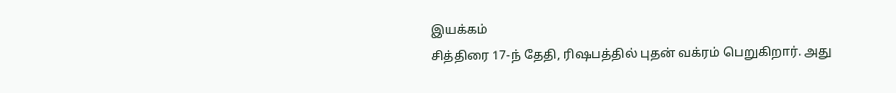இயக்கம்
சித்திரை 17-ந் தேதி, ரிஷபத்தில் புதன் வக்ரம் பெறுகிறார். அது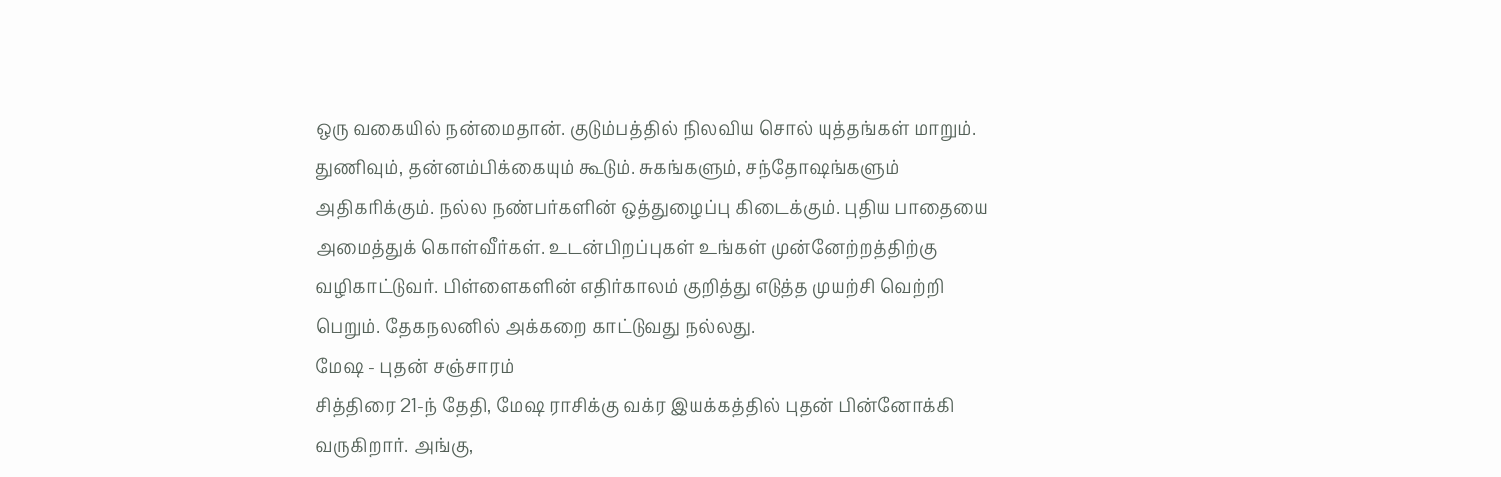ஒரு வகையில் நன்மைதான். குடும்பத்தில் நிலவிய சொல் யுத்தங்கள் மாறும். துணிவும், தன்னம்பிக்கையும் கூடும். சுகங்களும், சந்தோஷங்களும் அதிகரிக்கும். நல்ல நண்பர்களின் ஒத்துழைப்பு கிடைக்கும். புதிய பாதையை அமைத்துக் கொள்வீர்கள். உடன்பிறப்புகள் உங்கள் முன்னேற்றத்திற்கு வழிகாட்டுவர். பிள்ளைகளின் எதிர்காலம் குறித்து எடுத்த முயற்சி வெற்றி பெறும். தேகநலனில் அக்கறை காட்டுவது நல்லது.
மேஷ - புதன் சஞ்சாரம்
சித்திரை 21-ந் தேதி, மேஷ ராசிக்கு வக்ர இயக்கத்தில் புதன் பின்னோக்கி வருகிறார். அங்கு,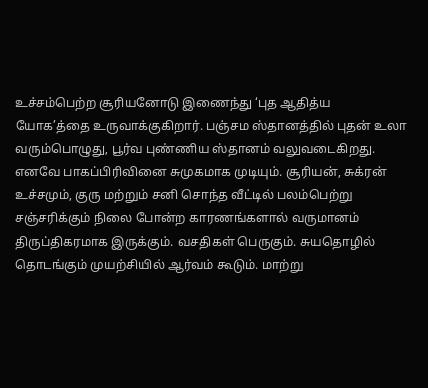உச்சம்பெற்ற சூரியனோடு இணைந்து ‘புத ஆதித்ய யோக’த்தை உருவாக்குகிறார். பஞ்சம ஸ்தானத்தில் புதன் உலா வரும்பொழுது, பூர்வ புண்ணிய ஸ்தானம் வலுவடைகிறது. எனவே பாகப்பிரிவினை சுமுகமாக முடியும். சூரியன், சுக்ரன் உச்சமும், குரு மற்றும் சனி சொந்த வீட்டில் பலம்பெற்று சஞ்சரிக்கும் நிலை போன்ற காரணங்களால் வருமானம் திருப்திகரமாக இருக்கும். வசதிகள் பெருகும். சுயதொழில் தொடங்கும் முயற்சியில் ஆர்வம் கூடும். மாற்று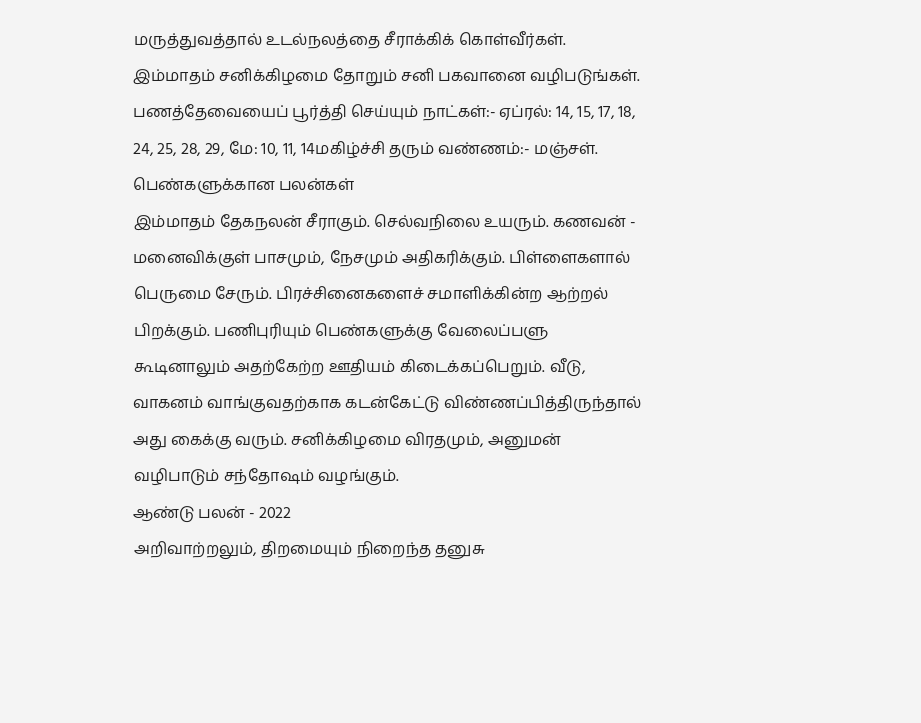மருத்துவத்தால் உடல்நலத்தை சீராக்கிக் கொள்வீர்கள்.
இம்மாதம் சனிக்கிழமை தோறும் சனி பகவானை வழிபடுங்கள்.
பணத்தேவையைப் பூர்த்தி செய்யும் நாட்கள்:- ஏப்ரல்: 14, 15, 17, 18, 24, 25, 28, 29, மே: 10, 11, 14மகிழ்ச்சி தரும் வண்ணம்:- மஞ்சள்.
பெண்களுக்கான பலன்கள்
இம்மாதம் தேகநலன் சீராகும். செல்வநிலை உயரும். கணவன் - மனைவிக்குள் பாசமும், நேசமும் அதிகரிக்கும். பிள்ளைகளால் பெருமை சேரும். பிரச்சினைகளைச் சமாளிக்கின்ற ஆற்றல் பிறக்கும். பணிபுரியும் பெண்களுக்கு வேலைப்பளு கூடினாலும் அதற்கேற்ற ஊதியம் கிடைக்கப்பெறும். வீடு, வாகனம் வாங்குவதற்காக கடன்கேட்டு விண்ணப்பித்திருந்தால் அது கைக்கு வரும். சனிக்கிழமை விரதமும், அனுமன் வழிபாடும் சந்தோஷம் வழங்கும்.
ஆண்டு பலன் - 2022
அறிவாற்றலும், திறமையும் நிறைந்த தனுசு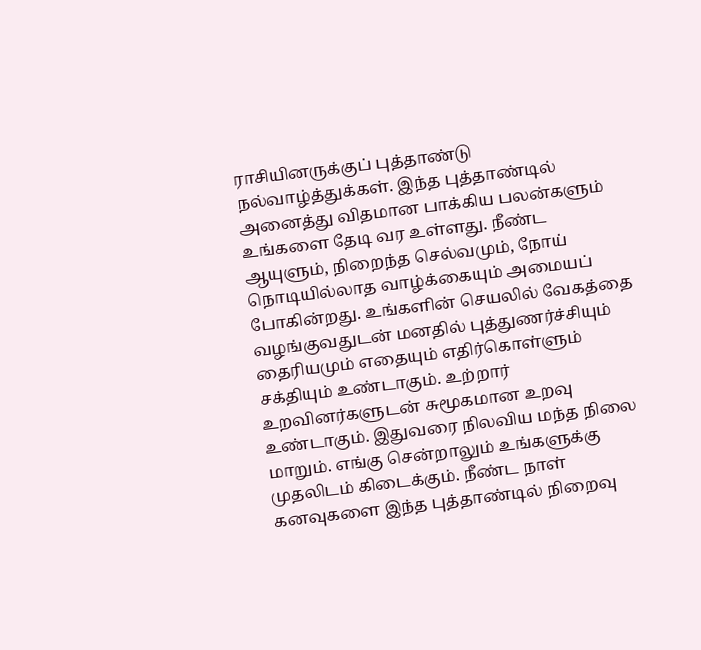ராசியினருக்குப் புத்தாண்டு நல்வாழ்த்துக்கள். இந்த புத்தாண்டில் அனைத்து விதமான பாக்கிய பலன்களும் உங்களை தேடி வர உள்ளது. நீண்ட ஆயுளும், நிறைந்த செல்வமும், நோய் நொடியில்லாத வாழ்க்கையும் அமையப் போகின்றது. உங்களின் செயலில் வேகத்தை வழங்குவதுடன் மனதில் புத்துணர்ச்சியும் தைரியமும் எதையும் எதிர்கொள்ளும் சக்தியும் உண்டாகும். உற்றார் உறவினர்களுடன் சுமூகமான உறவு உண்டாகும். இதுவரை நிலவிய மந்த நிலை மாறும். எங்கு சென்றாலும் உங்களுக்கு முதலிடம் கிடைக்கும். நீண்ட நாள் கனவுகளை இந்த புத்தாண்டில் நிறைவு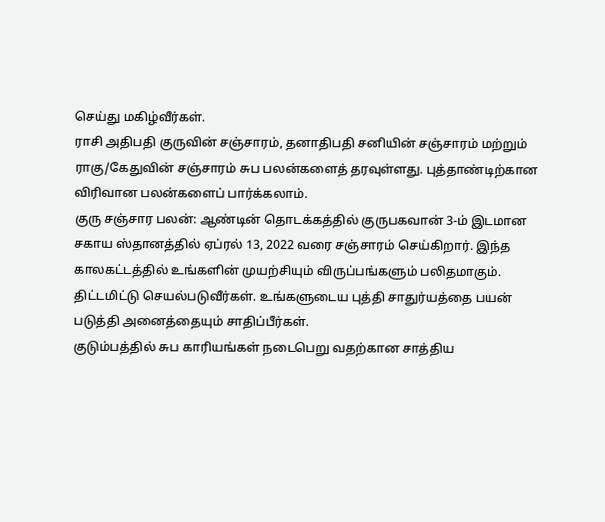செய்து மகிழ்வீர்கள்.
ராசி அதிபதி குருவின் சஞ்சாரம், தனாதிபதி சனியின் சஞ்சாரம் மற்றும் ராகு/கேதுவின் சஞ்சாரம் சுப பலன்களைத் தரவுள்ளது. புத்தாண்டிற்கான விரிவான பலன்களைப் பார்க்கலாம்.
குரு சஞ்சார பலன்: ஆண்டின் தொடக்கத்தில் குருபகவான் 3-ம் இடமான சகாய ஸ்தானத்தில் ஏப்ரல் 13, 2022 வரை சஞ்சாரம் செய்கிறார். இந்த காலகட்டத்தில் உங்களின் முயற்சியும் விருப்பங்களும் பலிதமாகும். திட்டமிட்டு செயல்படுவீர்கள். உங்களுடைய புத்தி சாதுர்யத்தை பயன் படுத்தி அனைத்தையும் சாதிப்பீர்கள்.
குடும்பத்தில் சுப காரியங்கள் நடைபெறு வதற்கான சாத்திய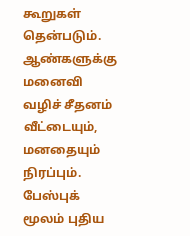கூறுகள் தென்படும். ஆண்களுக்கு மனைவி வழிச் சீதனம் வீட்டையும், மனதையும் நிரப்பும். பேஸ்புக் மூலம் புதிய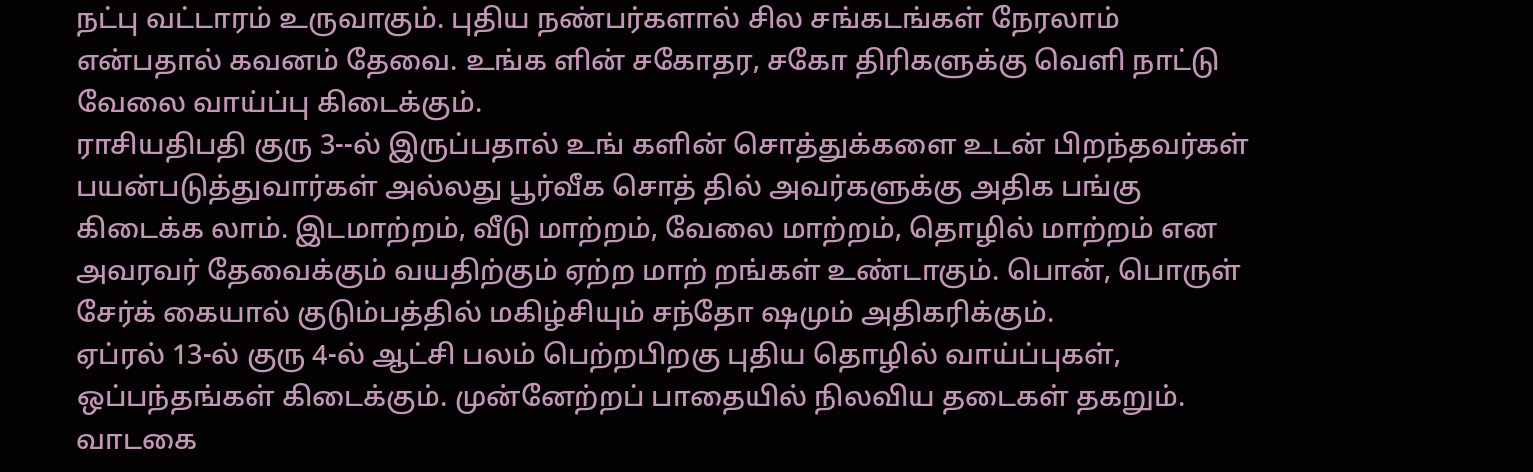நட்பு வட்டாரம் உருவாகும். புதிய நண்பர்களால் சில சங்கடங்கள் நேரலாம் என்பதால் கவனம் தேவை. உங்க ளின் சகோதர, சகோ திரிகளுக்கு வெளி நாட்டு வேலை வாய்ப்பு கிடைக்கும்.
ராசியதிபதி குரு 3--ல் இருப்பதால் உங் களின் சொத்துக்களை உடன் பிறந்தவர்கள் பயன்படுத்துவார்கள் அல்லது பூர்வீக சொத் தில் அவர்களுக்கு அதிக பங்கு கிடைக்க லாம். இடமாற்றம், வீடு மாற்றம், வேலை மாற்றம், தொழில் மாற்றம் என அவரவர் தேவைக்கும் வயதிற்கும் ஏற்ற மாற் றங்கள் உண்டாகும். பொன், பொருள் சேர்க் கையால் குடும்பத்தில் மகிழ்சியும் சந்தோ ஷமும் அதிகரிக்கும்.
ஏப்ரல் 13-ல் குரு 4-ல் ஆட்சி பலம் பெற்றபிறகு புதிய தொழில் வாய்ப்புகள், ஒப்பந்தங்கள் கிடைக்கும். முன்னேற்றப் பாதையில் நிலவிய தடைகள் தகறும். வாடகை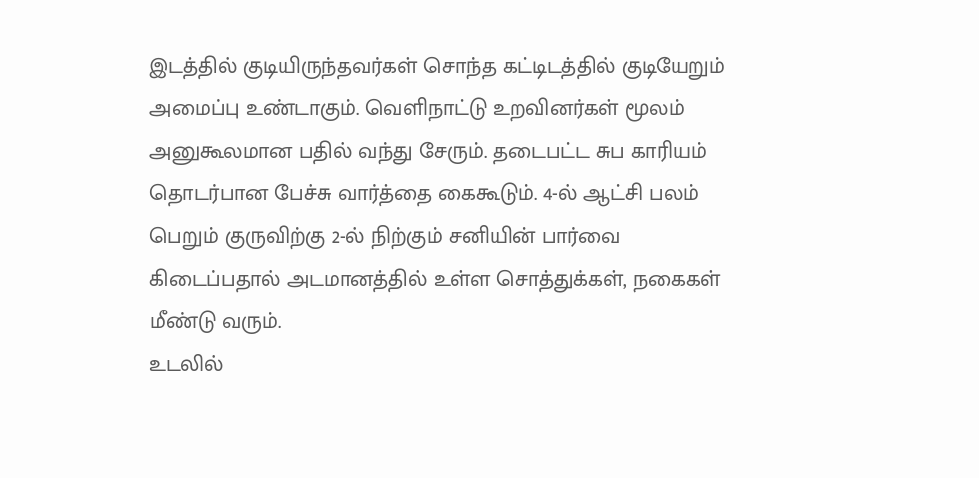இடத்தில் குடியிருந்தவர்கள் சொந்த கட்டிடத்தில் குடியேறும் அமைப்பு உண்டாகும். வெளிநாட்டு உறவினர்கள் மூலம் அனுகூலமான பதில் வந்து சேரும். தடைபட்ட சுப காரியம் தொடர்பான பேச்சு வார்த்தை கைகூடும். 4-ல் ஆட்சி பலம் பெறும் குருவிற்கு 2-ல் நிற்கும் சனியின் பார்வை கிடைப்பதால் அடமானத்தில் உள்ள சொத்துக்கள், நகைகள் மீண்டு வரும்.
உடலில்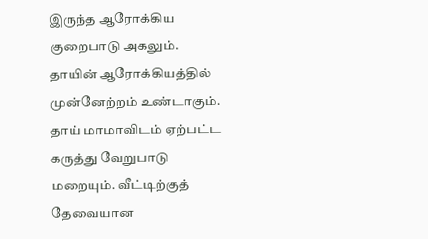இருந்த ஆரோக்கிய குறைபாடு அகலும். தாயின் ஆரோக்கியத்தில் முன்னேற்றம் உண்டாகும். தாய் மாமாவிடம் ஏற்பட்ட கருத்து வேறுபாடு மறையும். வீட்டிற்குத் தேவையான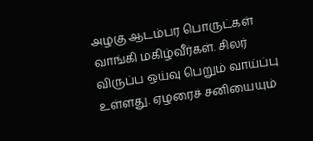அழகு ஆடம்பர பொருட்கள் வாங்கி மகிழ்வீர்கள். சிலர் விருப்ப ஒய்வு பெறும் வாய்ப்பு உள்ளது. ஏழரைச் சனியையும்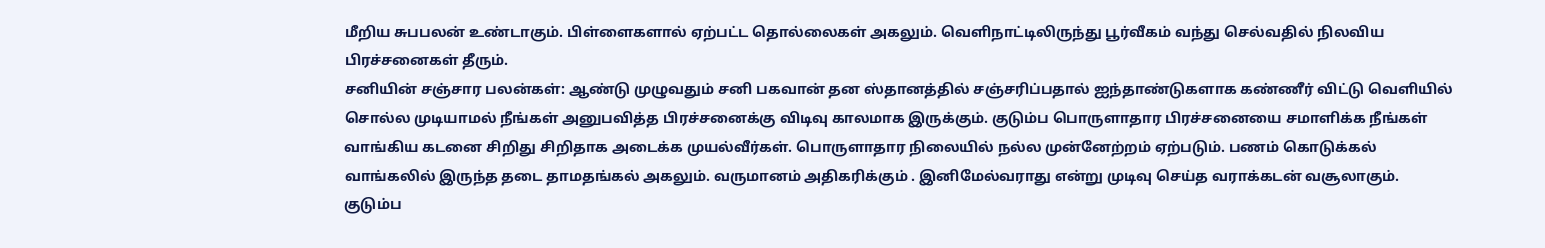மீறிய சுபபலன் உண்டாகும். பிள்ளைகளால் ஏற்பட்ட தொல்லைகள் அகலும். வெளிநாட்டிலிருந்து பூர்வீகம் வந்து செல்வதில் நிலவிய பிரச்சனைகள் தீரும்.
சனியின் சஞ்சார பலன்கள்: ஆண்டு முழுவதும் சனி பகவான் தன ஸ்தானத்தில் சஞ்சரிப்பதால் ஐந்தாண்டுகளாக கண்ணீர் விட்டு வெளியில் சொல்ல முடியாமல் நீங்கள் அனுபவித்த பிரச்சனைக்கு விடிவு காலமாக இருக்கும். குடும்ப பொருளாதார பிரச்சனையை சமாளிக்க நீங்கள் வாங்கிய கடனை சிறிது சிறிதாக அடைக்க முயல்வீர்கள். பொருளாதார நிலையில் நல்ல முன்னேற்றம் ஏற்படும். பணம் கொடுக்கல் வாங்கலில் இருந்த தடை தாமதங்கல் அகலும். வருமானம் அதிகரிக்கும் . இனிமேல்வராது என்று முடிவு செய்த வராக்கடன் வசூலாகும்.
குடும்ப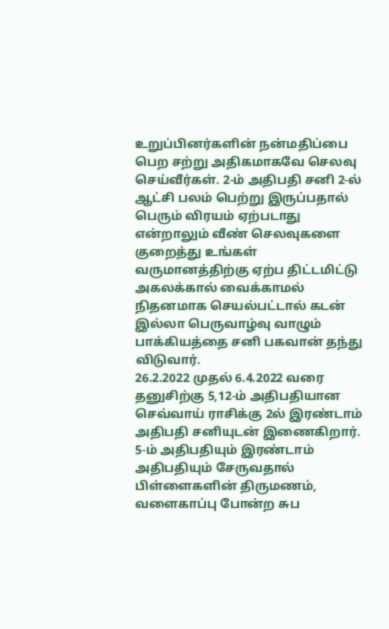உறுப்பினர்களின் நன்மதிப்பை பெற சற்று அதிகமாகவே செலவு செய்வீர்கள். 2-ம் அதிபதி சனி 2-ல் ஆட்சி பலம் பெற்று இருப்பதால் பெரும் விரயம் ஏற்படாது என்றாலும் வீண் செலவுகளை குறைத்து உங்கள் வருமானத்திற்கு ஏற்ப திட்டமிட்டு அகலக்கால் வைக்காமல் நிதனமாக செயல்பட்டால் கடன் இல்லா பெருவாழ்வு வாழும் பாக்கியத்தை சனி பகவான் தந்து விடுவார்.
26.2.2022 முதல் 6.4.2022 வரை தனுசிற்கு 5,12-ம் அதிபதியான செவ்வாய் ராசிக்கு 2ல் இரண்டாம் அதிபதி சனியுடன் இணைகிறார். 5-ம் அதிபதியும் இரண்டாம் அதிபதியும் சேருவதால் பிள்ளைகளின் திருமணம், வளைகாப்பு போன்ற சுப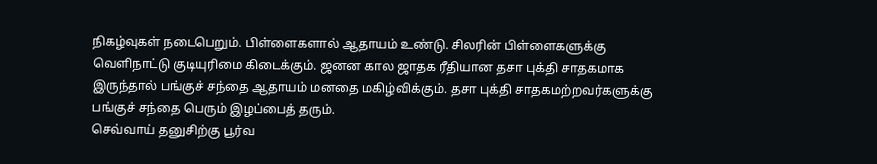நிகழ்வுகள் நடைபெறும். பிள்ளைகளால் ஆதாயம் உண்டு. சிலரின் பிள்ளைகளுக்கு வெளிநாட்டு குடியுரிமை கிடைக்கும். ஜனன கால ஜாதக ரீதியான தசா புக்தி சாதகமாக இருந்தால் பங்குச் சந்தை ஆதாயம் மனதை மகிழ்விக்கும். தசா புக்தி சாதகமற்றவர்களுக்கு பங்குச் சந்தை பெரும் இழப்பைத் தரும்.
செவ்வாய் தனுசிற்கு பூர்வ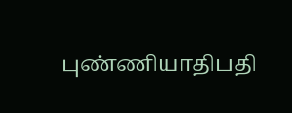புண்ணியாதிபதி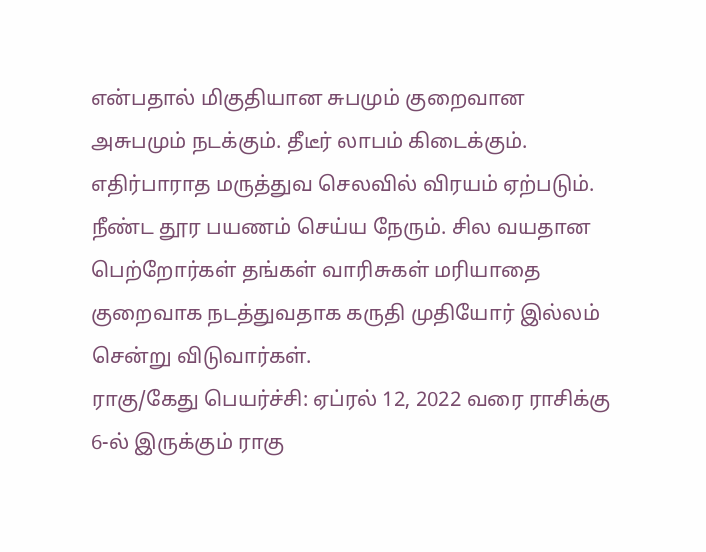என்பதால் மிகுதியான சுபமும் குறைவான அசுபமும் நடக்கும். தீடீர் லாபம் கிடைக்கும். எதிர்பாராத மருத்துவ செலவில் விரயம் ஏற்படும். நீண்ட தூர பயணம் செய்ய நேரும். சில வயதான பெற்றோர்கள் தங்கள் வாரிசுகள் மரியாதை குறைவாக நடத்துவதாக கருதி முதியோர் இல்லம் சென்று விடுவார்கள்.
ராகு/கேது பெயர்ச்சி: ஏப்ரல் 12, 2022 வரை ராசிக்கு 6-ல் இருக்கும் ராகு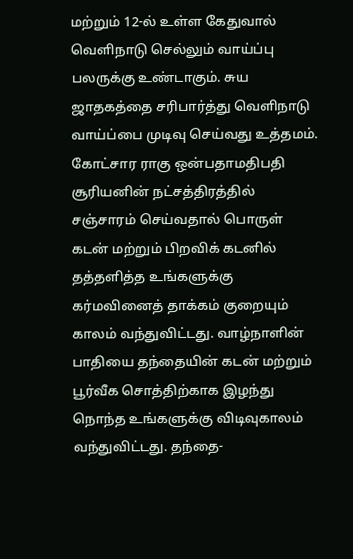மற்றும் 12-ல் உள்ள கேதுவால் வெளிநாடு செல்லும் வாய்ப்பு பலருக்கு உண்டாகும். சுய ஜாதகத்தை சரிபார்த்து வெளிநாடு வாய்ப்பை முடிவு செய்வது உத்தமம். கோட்சார ராகு ஒன்பதாமதிபதி சூரியனின் நட்சத்திரத்தில் சஞ்சாரம் செய்வதால் பொருள் கடன் மற்றும் பிறவிக் கடனில் தத்தளித்த உங்களுக்கு கர்மவினைத் தாக்கம் குறையும் காலம் வந்துவிட்டது. வாழ்நாளின் பாதியை தந்தையின் கடன் மற்றும் பூர்வீக சொத்திற்காக இழந்து நொந்த உங்களுக்கு விடிவுகாலம் வந்துவிட்டது. தந்தை-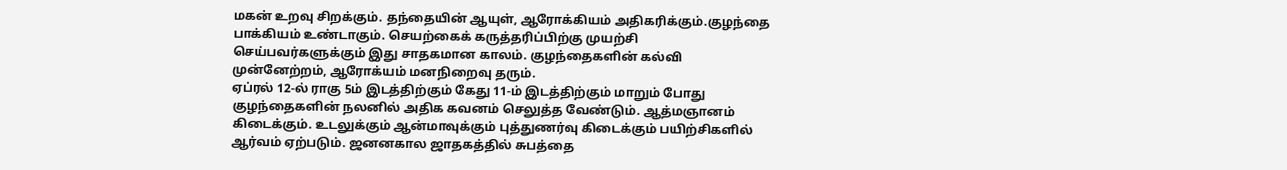மகன் உறவு சிறக்கும். தந்தையின் ஆயுள், ஆரோக்கியம் அதிகரிக்கும்.குழந்தை பாக்கியம் உண்டாகும். செயற்கைக் கருத்தரிப்பிற்கு முயற்சி செய்பவர்களுக்கும் இது சாதகமான காலம். குழந்தைகளின் கல்வி முன்னேற்றம், ஆரோக்யம் மனநிறைவு தரும்.
ஏப்ரல் 12-ல் ராகு 5ம் இடத்திற்கும் கேது 11-ம் இடத்திற்கும் மாறும் போது குழந்தைகளின் நலனில் அதிக கவனம் செலுத்த வேண்டும். ஆத்மஞானம் கிடைக்கும். உடலுக்கும் ஆன்மாவுக்கும் புத்துணர்வு கிடைக்கும் பயிற்சிகளில் ஆர்வம் ஏற்படும். ஜனனகால ஜாதகத்தில் சுபத்தை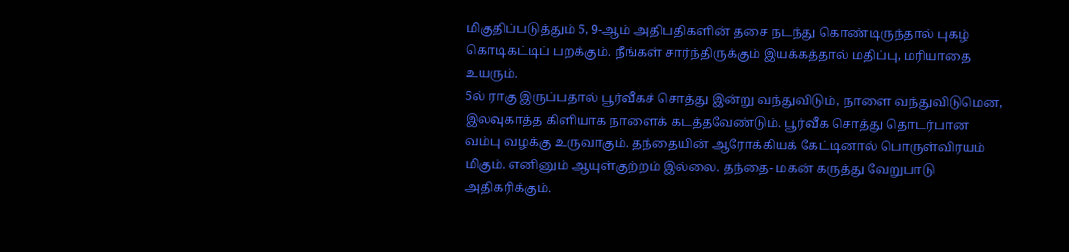மிகுதிப்படுத்தும் 5, 9-ஆம் அதிபதிகளின் தசை நடந்து கொண்டிருந்தால் புகழ் கொடிகட்டிப் பறக்கும். நீங்கள் சார்ந்திருக்கும் இயக்கத்தால் மதிப்பு, மரியாதை உயரும்.
5ல் ராகு இருப்பதால் பூர்வீகச் சொத்து இன்று வந்துவிடும், நாளை வந்துவிடுமென, இலவுகாத்த கிளியாக நாளைக் கடத்தவேண்டும். பூர்வீக சொத்து தொடர்பான வம்பு வழக்கு உருவாகும். தந்தையின் ஆரோக்கியக் கேட்டினால் பொருள்விரயம் மிகும். எனினும் ஆயுள்குற்றம் இல்லை. தந்தை- மகன் கருத்து வேறுபாடு அதிகரிக்கும்.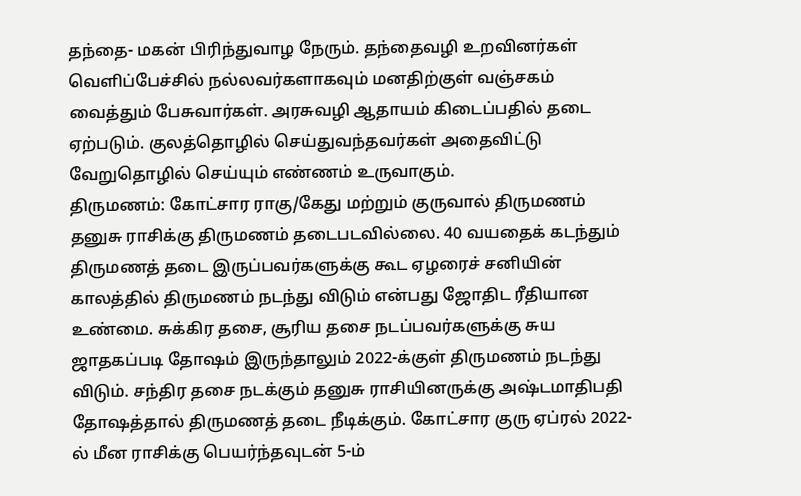தந்தை- மகன் பிரிந்துவாழ நேரும். தந்தைவழி உறவினர்கள் வெளிப்பேச்சில் நல்லவர்களாகவும் மனதிற்குள் வஞ்சகம் வைத்தும் பேசுவார்கள். அரசுவழி ஆதாயம் கிடைப்பதில் தடை ஏற்படும். குலத்தொழில் செய்துவந்தவர்கள் அதைவிட்டு வேறுதொழில் செய்யும் எண்ணம் உருவாகும்.
திருமணம்: கோட்சார ராகு/கேது மற்றும் குருவால் திருமணம் தனுசு ராசிக்கு திருமணம் தடைபடவில்லை. 40 வயதைக் கடந்தும் திருமணத் தடை இருப்பவர்களுக்கு கூட ஏழரைச் சனியின் காலத்தில் திருமணம் நடந்து விடும் என்பது ஜோதிட ரீதியான உண்மை. சுக்கிர தசை, சூரிய தசை நடப்பவர்களுக்கு சுய ஜாதகப்படி தோஷம் இருந்தாலும் 2022-க்குள் திருமணம் நடந்து விடும். சந்திர தசை நடக்கும் தனுசு ராசியினருக்கு அஷ்டமாதிபதி தோஷத்தால் திருமணத் தடை நீடிக்கும். கோட்சார குரு ஏப்ரல் 2022-ல் மீன ராசிக்கு பெயர்ந்தவுடன் 5-ம்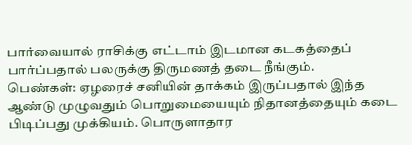பார்வையால் ராசிக்கு எட்டாம் இடமான கடகத்தைப் பார்ப்பதால் பலருக்கு திருமணத் தடை நீங்கும்.
பெண்கள்: ஏழரைச் சனியின் தாக்கம் இருப்பதால் இந்த ஆண்டு முழுவதும் பொறுமையையும் நிதானத்தையும் கடை பிடிப்பது முக்கியம். பொருளாதார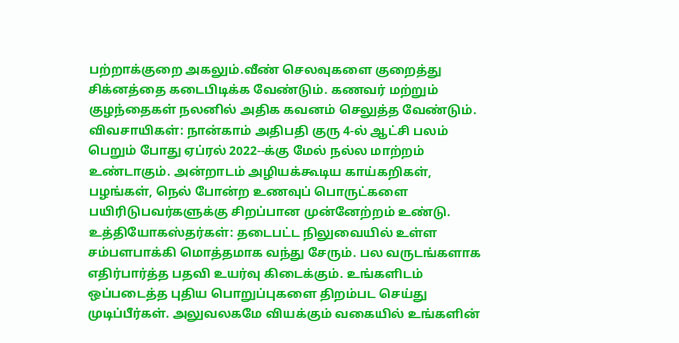பற்றாக்குறை அகலும்.வீண் செலவுகளை குறைத்து சிக்னத்தை கடைபிடிக்க வேண்டும். கணவர் மற்றும் குழந்தைகள் நலனில் அதிக கவனம் செலுத்த வேண்டும்.
விவசாயிகள்: நான்காம் அதிபதி குரு 4-ல் ஆட்சி பலம் பெறும் போது ஏப்ரல் 2022--க்கு மேல் நல்ல மாற்றம் உண்டாகும். அன்றாடம் அழியக்கூடிய காய்கறிகள், பழங்கள், நெல் போன்ற உணவுப் பொருட்களை பயிரிடுபவர்களுக்கு சிறப்பான முன்னேற்றம் உண்டு.
உத்தியோகஸ்தர்கள்: தடைபட்ட நிலுவையில் உள்ள சம்பளபாக்கி மொத்தமாக வந்து சேரும். பல வருடங்களாக எதிர்பார்த்த பதவி உயர்வு கிடைக்கும். உங்களிடம் ஒப்படைத்த புதிய பொறுப்புகளை திறம்பட செய்து முடிப்பீர்கள். அலுவலகமே வியக்கும் வகையில் உங்களின்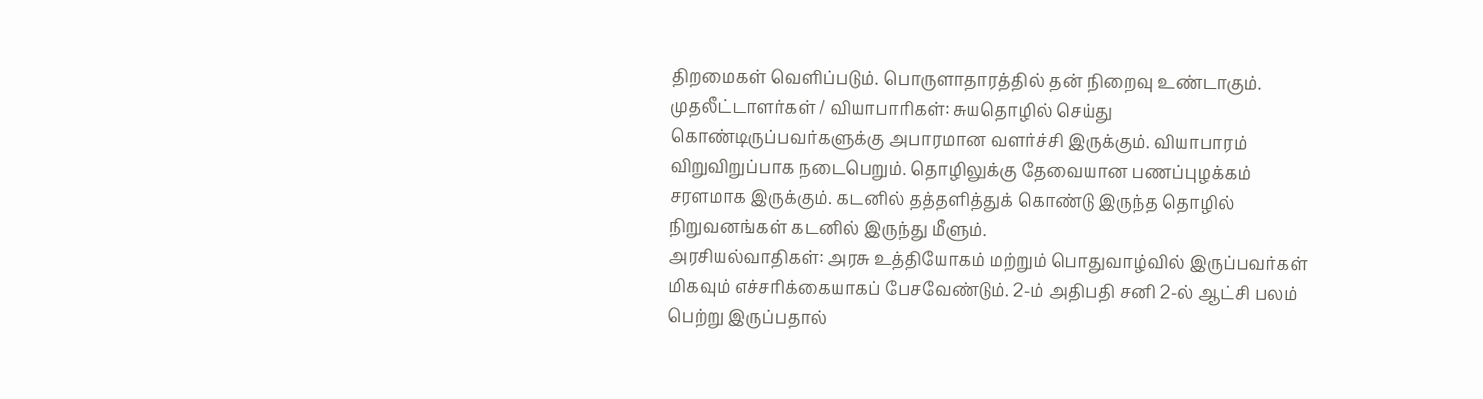திறமைகள் வெளிப்படும். பொருளாதாரத்தில் தன் நிறைவு உண்டாகும்.
முதலீட்டாளர்கள் / வியாபாரிகள்: சுயதொழில் செய்து கொண்டிருப்பவர்களுக்கு அபாரமான வளர்ச்சி இருக்கும். வியாபாரம் விறுவிறுப்பாக நடைபெறும். தொழிலுக்கு தேவையான பணப்புழக்கம் சரளமாக இருக்கும். கடனில் தத்தளித்துக் கொண்டு இருந்த தொழில் நிறுவனங்கள் கடனில் இருந்து மீளும்.
அரசியல்வாதிகள்: அரசு உத்தியோகம் மற்றும் பொதுவாழ்வில் இருப்பவர்கள் மிகவும் எச்சரிக்கையாகப் பேசவேண்டும். 2-ம் அதிபதி சனி 2-ல் ஆட்சி பலம் பெற்று இருப்பதால்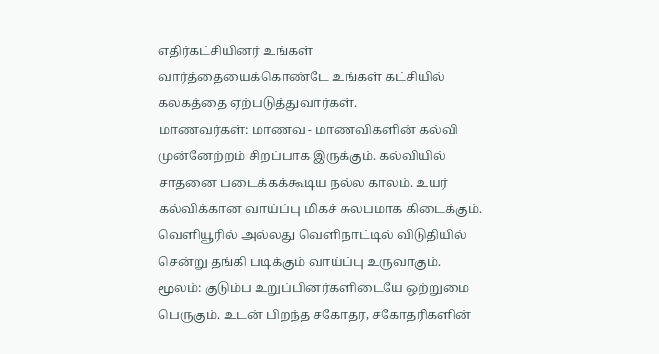எதிர்கட்சியினர் உங்கள் வார்த்தையைக்கொண்டே உங்கள் கட்சியில் கலகத்தை ஏற்படுத்துவார்கள்.
மாணவர்கள்: மாணவ - மாணவிகளின் கல்வி முன்னேற்றம் சிறப்பாக இருக்கும். கல்வியில் சாதனை படைக்கக்கூடிய நல்ல காலம். உயர் கல்விக்கான வாய்ப்பு மிகச் சுலபமாக கிடைக்கும். வெளியூரில் அல்லது வெளிநாட்டில் விடுதியில் சென்று தங்கி படிக்கும் வாய்ப்பு உருவாகும்.
மூலம்: குடும்ப உறுப்பினர்களிடையே ஒற்றுமை பெருகும். உடன் பிறந்த சகோதர, சகோதரிகளின்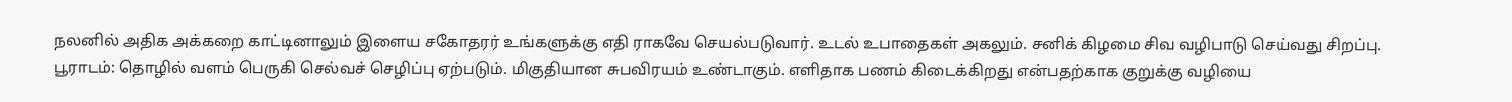நலனில் அதிக அக்கறை காட்டினாலும் இளைய சகோதரர் உங்களுக்கு எதி ராகவே செயல்படுவார். உடல் உபாதைகள் அகலும். சனிக் கிழமை சிவ வழிபாடு செய்வது சிறப்பு.
பூராடம்: தொழில் வளம் பெருகி செல்வச் செழிப்பு ஏற்படும். மிகுதியான சுபவிரயம் உண்டாகும். எளிதாக பணம் கிடைக்கிறது என்பதற்காக குறுக்கு வழியை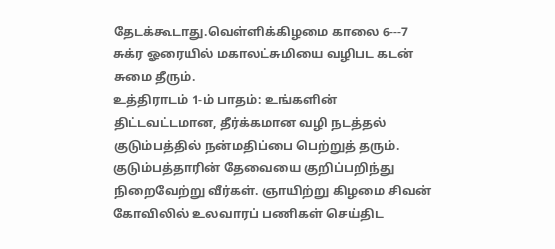தேடக்கூடாது.வெள்ளிக்கிழமை காலை 6---7 சுக்ர ஓரையில் மகாலட்சுமியை வழிபட கடன் சுமை தீரும்.
உத்திராடம் 1-ம் பாதம்: உங்களின் திட்டவட்டமான, தீர்க்கமான வழி நடத்தல் குடும்பத்தில் நன்மதிப்பை பெற்றுத் தரும். குடும்பத்தாரின் தேவையை குறிப்பறிந்து நிறைவேற்று வீர்கள். ஞாயிற்று கிழமை சிவன் கோவிலில் உலவாரப் பணிகள் செய்திட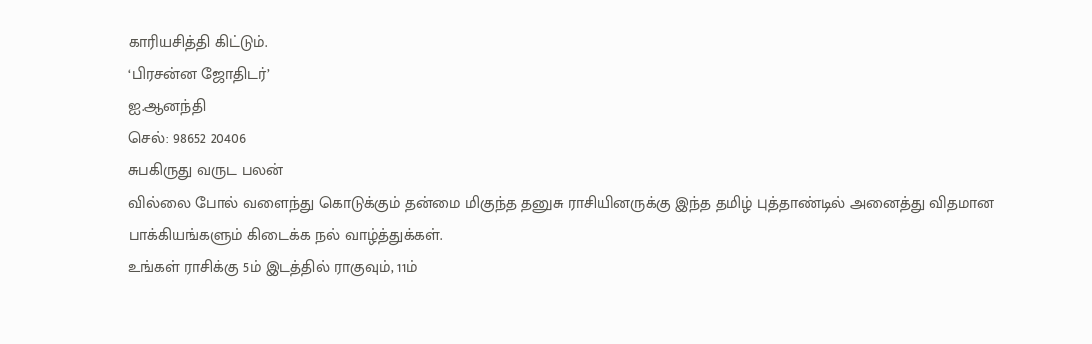காரியசித்தி கிட்டும்.
‘பிரசன்ன ஜோதிடர்’
ஐ.ஆனந்தி
செல்: 98652 20406
சுபகிருது வருட பலன்
வில்லை போல் வளைந்து கொடுக்கும் தன்மை மிகுந்த தனுசு ராசியினருக்கு இந்த தமிழ் புத்தாண்டில் அனைத்து விதமான பாக்கியங்களும் கிடைக்க நல் வாழ்த்துக்கள்.
உங்கள் ராசிக்கு 5ம் இடத்தில் ராகுவும், 11ம்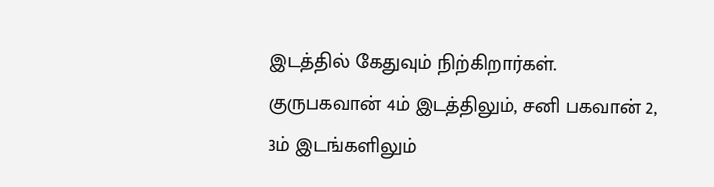இடத்தில் கேதுவும் நிற்கிறார்கள். குருபகவான் 4ம் இடத்திலும், சனி பகவான் 2, 3ம் இடங்களிலும்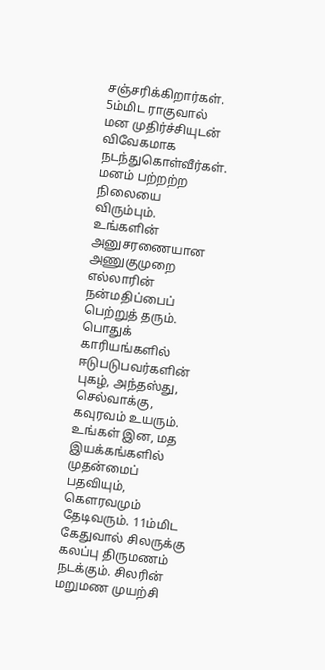சஞ்சரிக்கிறார்கள். 5ம்மிட ராகுவால் மன முதிர்ச்சியுடன் விவேகமாக நடந்துகொள்வீர்கள். மனம் பற்றற்ற நிலையை விரும்பும். உங்களின் அனுசரணையான அணுகுமுறை எல்லாரின் நன்மதிப்பைப் பெற்றுத் தரும்.
பொதுக் காரியங்களில் ஈடுபடுபவர்களின் புகழ், அந்தஸ்து, செல்வாக்கு, கவுரவம் உயரும். உங்கள் இன, மத இயக்கங்களில் முதன்மைப் பதவியும், கௌரவமும் தேடிவரும். 11ம்மிட கேதுவால் சிலருக்கு கலப்பு திருமணம் நடக்கும். சிலரின் மறுமண முயற்சி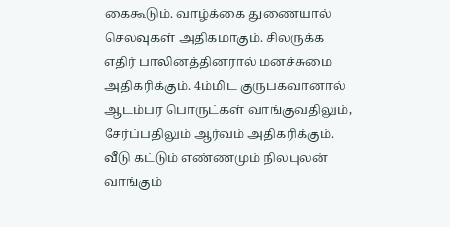கைகூடும். வாழ்க்கை துணையால் செலவுகள் அதிகமாகும். சிலருக்க எதிர் பாலினத்தினரால் மனச்சுமை அதிகரிக்கும். 4ம்மிட குருபகவானால் ஆடம்பர பொருட்கள் வாங்குவதிலும், சேர்ப்பதிலும் ஆர்வம் அதிகரிக்கும். வீடு கட்டும் எண்ணமும் நிலபுலன் வாங்கும்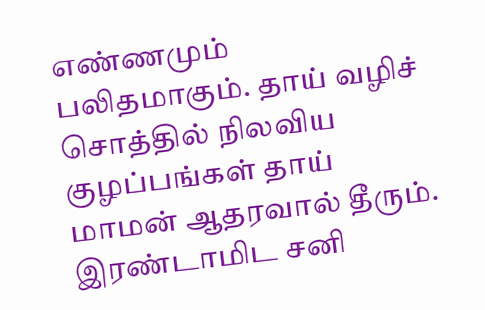எண்ணமும் பலிதமாகும். தாய் வழிச் சொத்தில் நிலவிய குழப்பங்கள் தாய் மாமன் ஆதரவால் தீரும். இரண்டாமிட சனி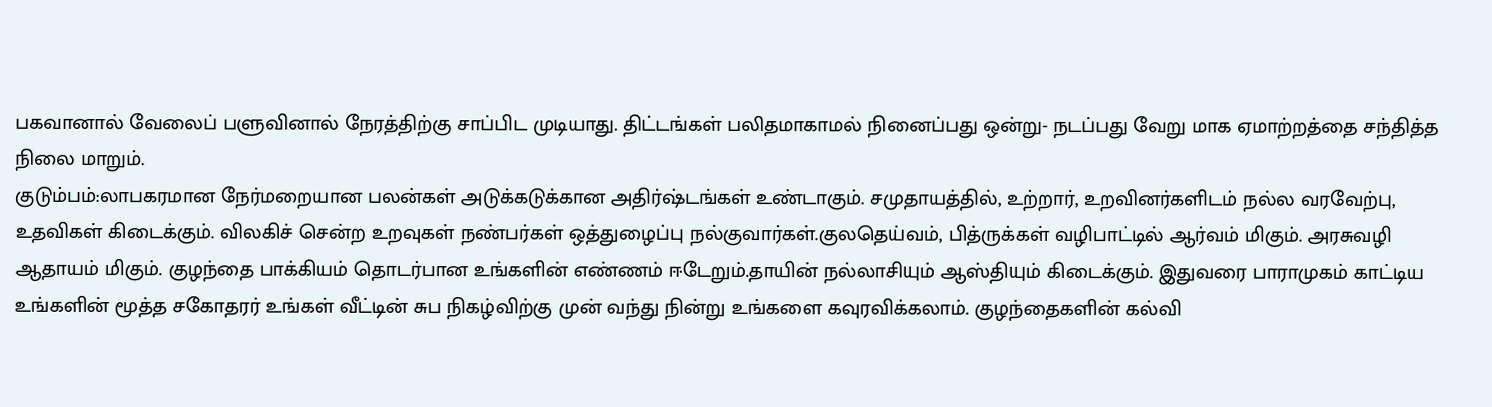பகவானால் வேலைப் பளுவினால் நேரத்திற்கு சாப்பிட முடியாது. திட்டங்கள் பலிதமாகாமல் நினைப்பது ஒன்று- நடப்பது வேறு மாக ஏமாற்றத்தை சந்தித்த நிலை மாறும்.
குடும்பம்:லாபகரமான நேர்மறையான பலன்கள் அடுக்கடுக்கான அதிர்ஷ்டங்கள் உண்டாகும். சமுதாயத்தில், உற்றார், உறவினர்களிடம் நல்ல வரவேற்பு, உதவிகள் கிடைக்கும். விலகிச் சென்ற உறவுகள் நண்பர்கள் ஒத்துழைப்பு நல்குவார்கள்.குலதெய்வம், பித்ருக்கள் வழிபாட்டில் ஆர்வம் மிகும். அரசுவழி ஆதாயம் மிகும். குழந்தை பாக்கியம் தொடர்பான உங்களின் எண்ணம் ஈடேறும்.தாயின் நல்லாசியும் ஆஸ்தியும் கிடைக்கும். இதுவரை பாராமுகம் காட்டிய உங்களின் மூத்த சகோதரர் உங்கள் வீட்டின் சுப நிகழ்விற்கு முன் வந்து நின்று உங்களை கவுரவிக்கலாம். குழந்தைகளின் கல்வி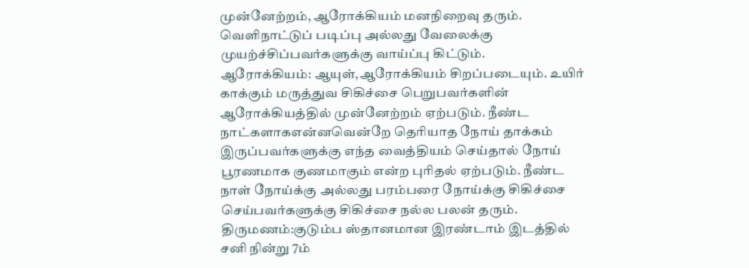முன்னேற்றம், ஆரோக்கியம் மனநிறைவு தரும். வெளிநாட்டுப் படிப்பு அல்லது வேலைக்கு முயற்ச்சிப்பவர்களுக்கு வாய்ப்பு கிட்டும்.
ஆரோக்கியம்: ஆயுள்,ஆரோக்கியம் சிறப்படையும். உயிர் காக்கும் மருத்துவ சிகிச்சை பெறுபவர்களின் ஆரோக்கியத்தில் முன்னேற்றம் ஏற்படும். நீண்ட நாட்களாகஎன்னவென்றே தெரியாத நோய் தாக்கம் இருப்பவர்களுக்கு எந்த வைத்தியம் செய்தால் நோய் பூரணமாக குணமாகும் என்ற புரிதல் ஏற்படும். நீண்ட நாள் நோய்க்கு அல்லது பரம்பரை நோய்க்கு சிகிச்சை செய்பவர்களுக்கு சிகிச்சை நல்ல பலன் தரும்.
திருமணம்:குடும்ப ஸ்தானமான இரண்டாம் இடத்தில் சனி நின்று 7ம்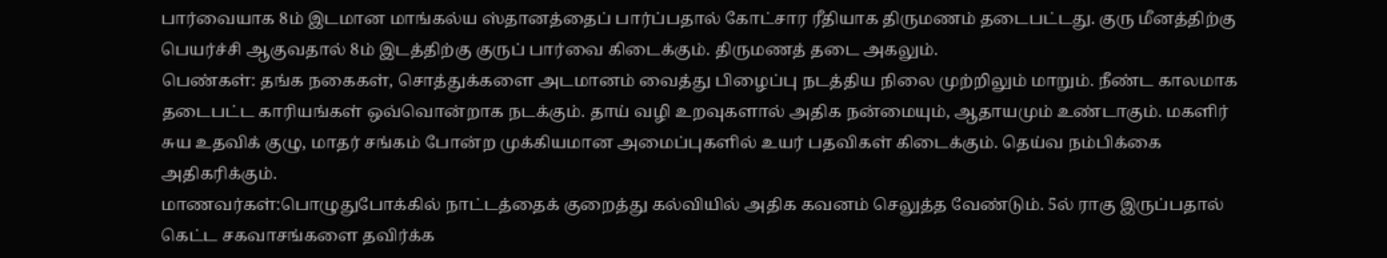பார்வையாக 8ம் இடமான மாங்கல்ய ஸ்தானத்தைப் பார்ப்பதால் கோட்சார ரீதியாக திருமணம் தடைபட்டது. குரு மீனத்திற்கு பெயர்ச்சி ஆகுவதால் 8ம் இடத்திற்கு குருப் பார்வை கிடைக்கும். திருமணத் தடை அகலும்.
பெண்கள்: தங்க நகைகள், சொத்துக்களை அடமானம் வைத்து பிழைப்பு நடத்திய நிலை முற்றிலும் மாறும். நீண்ட காலமாக தடைபட்ட காரியங்கள் ஒவ்வொன்றாக நடக்கும். தாய் வழி உறவுகளால் அதிக நன்மையும், ஆதாயமும் உண்டாகும். மகளிர் சுய உதவிக் குழு, மாதர் சங்கம் போன்ற முக்கியமான அமைப்புகளில் உயர் பதவிகள் கிடைக்கும். தெய்வ நம்பிக்கை அதிகரிக்கும்.
மாணவர்கள்:பொழுதுபோக்கில் நாட்டத்தைக் குறைத்து கல்வியில் அதிக கவனம் செலுத்த வேண்டும். 5ல் ராகு இருப்பதால் கெட்ட சகவாசங்களை தவிர்க்க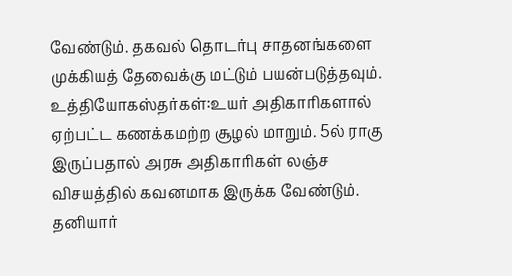வேண்டும். தகவல் தொடர்பு சாதனங்களை முக்கியத் தேவைக்கு மட்டும் பயன்படுத்தவும்.
உத்தியோகஸ்தர்கள்:உயர் அதிகாரிகளால் ஏற்பட்ட கணக்கமற்ற சூழல் மாறும். 5ல் ராகு இருப்பதால் அரசு அதிகாரிகள் லஞ்ச விசயத்தில் கவனமாக இருக்க வேண்டும். தனியார்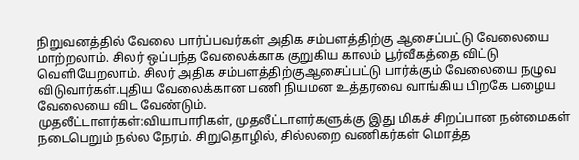நிறுவனத்தில் வேலை பார்ப்பவர்கள் அதிக சம்பளத்திற்கு ஆசைப்பட்டு வேலையை மாற்றலாம். சிலர் ஒப்பந்த வேலைக்காக குறுகிய காலம் பூர்வீகத்தை விட்டு வெளியேறலாம். சிலர் அதிக சம்பளத்திற்குஆசைப்பட்டு பார்க்கும் வேலையை நழுவ விடுவார்கள்.புதிய வேலைக்கான பணி நியமன உத்தரவை வாங்கிய பிறகே பழைய வேலையை விட வேண்டும்.
முதலீட்டாளர்கள்:வியாபாரிகள், முதலீட்டாளர்களுக்கு இது மிகச் சிறப்பான நன்மைகள் நடைபெறும் நல்ல நேரம். சிறுதொழில், சில்லறை வணிகர்கள் மொத்த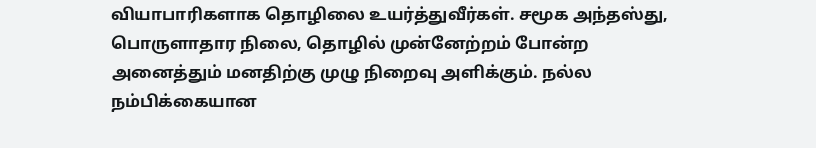வியாபாரிகளாக தொழிலை உயர்த்துவீர்கள். சமூக அந்தஸ்து, பொருளாதார நிலை, தொழில் முன்னேற்றம் போன்ற அனைத்தும் மனதிற்கு முழு நிறைவு அளிக்கும். நல்ல நம்பிக்கையான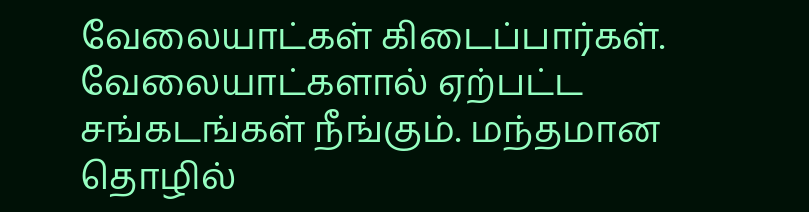வேலையாட்கள் கிடைப்பார்கள். வேலையாட்களால் ஏற்பட்ட சங்கடங்கள் நீங்கும். மந்தமான தொழில்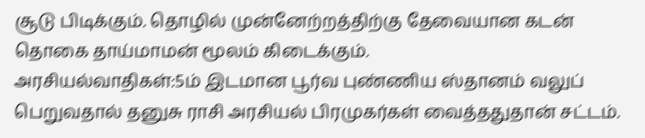சூடு பிடிக்கும். தொழில் முன்னேற்றத்திற்கு தேவையான கடன் தொகை தாய்மாமன் மூலம் கிடைக்கும்.
அரசியல்வாதிகள்:5ம் இடமான பூர்வ புண்ணிய ஸ்தானம் வலுப் பெறுவதால் தனுசு ராசி அரசியல் பிரமுகர்கள் வைத்ததுதான் சட்டம்.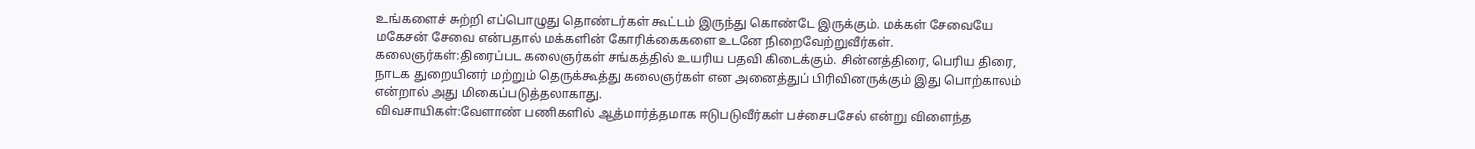உங்களைச் சுற்றி எப்பொழுது தொண்டர்கள் கூட்டம் இருந்து கொண்டே இருக்கும். மக்கள் சேவையே மகேசன் சேவை என்பதால் மக்களின் கோரிக்கைகளை உடனே நிறைவேற்றுவீர்கள்.
கலைஞர்கள்:திரைப்பட கலைஞர்கள் சங்கத்தில் உயரிய பதவி கிடைக்கும். சின்னத்திரை, பெரிய திரை, நாடக துறையினர் மற்றும் தெருக்கூத்து கலைஞர்கள் என அனைத்துப் பிரிவினருக்கும் இது பொற்காலம் என்றால் அது மிகைப்படுத்தலாகாது.
விவசாயிகள்:வேளாண் பணிகளில் ஆத்மார்த்தமாக ஈடுபடுவீர்கள் பச்சைபசேல் என்று விளைந்த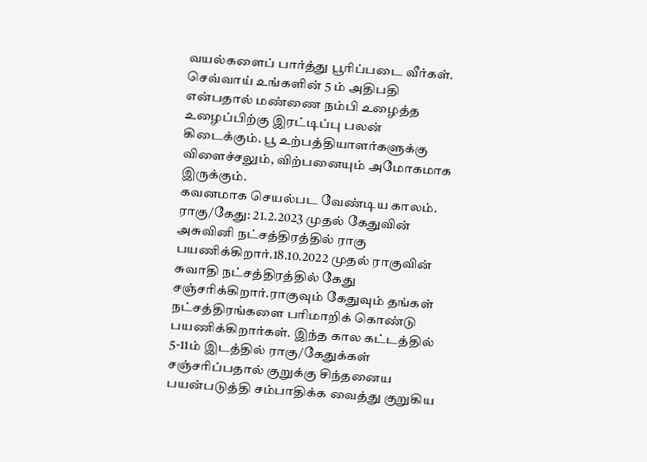வயல்களைப் பார்த்து பூரிப்படை வீர்கள். செவ்வாய் உங்களின் 5 ம் அதிபதி என்பதால் மண்ணை நம்பி உழைத்த உழைப்பிற்கு இரட்டிப்பு பலன் கிடைக்கும். பூ உற்பத்தியாளர்களுக்கு விளைச்சலும், விற்பனையும் அமோகமாக இருக்கும்.
கவனமாக செயல்பட வேண்டிய காலம்.
ராகு/கேது: 21.2.2023 முதல் கேதுவின் அசுவினி நட்சத்திரத்தில் ராகு பயணிக்கிறார்.18.10.2022 முதல் ராகுவின் சுவாதி நட்சத்திரத்தில் கேது சஞ்சரிக்கிறார்.ராகுவும் கேதுவும் தங்கள் நட்சத்திரங்களை பரிமாறிக் கொண்டு பயணிக்கிறார்கள். இந்த கால கட்டத்தில் 5-11ம் இடத்தில் ராகு/கேதுக்கள் சஞ்சரிப்பதால் குறுக்கு சிந்தனைய பயன்படுத்தி சம்பாதிக்க வைத்து குறுகிய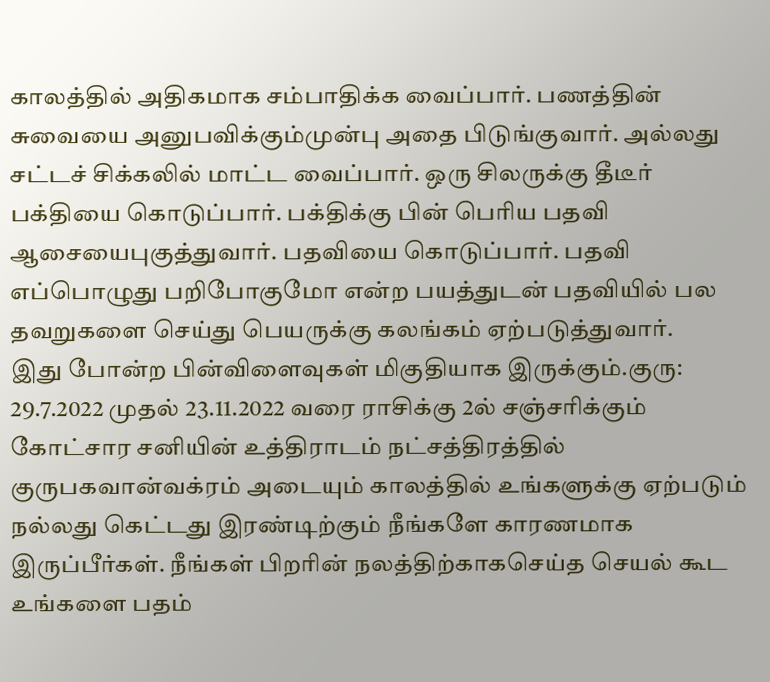காலத்தில் அதிகமாக சம்பாதிக்க வைப்பார். பணத்தின் சுவையை அனுபவிக்கும்முன்பு அதை பிடுங்குவார். அல்லது சட்டச் சிக்கலில் மாட்ட வைப்பார். ஒரு சிலருக்கு தீடீர் பக்தியை கொடுப்பார். பக்திக்கு பின் பெரிய பதவி ஆசையைபுகுத்துவார். பதவியை கொடுப்பார். பதவி எப்பொழுது பறிபோகுமோ என்ற பயத்துடன் பதவியில் பல தவறுகளை செய்து பெயருக்கு கலங்கம் ஏற்படுத்துவார்.
இது போன்ற பின்விளைவுகள் மிகுதியாக இருக்கும்.குரு: 29.7.2022 முதல் 23.11.2022 வரை ராசிக்கு 2ல் சஞ்சரிக்கும் கோட்சார சனியின் உத்திராடம் நட்சத்திரத்தில் குருபகவான்வக்ரம் அடையும் காலத்தில் உங்களுக்கு ஏற்படும் நல்லது கெட்டது இரண்டிற்கும் நீங்களே காரணமாக இருப்பீர்கள். நீங்கள் பிறரின் நலத்திற்காகசெய்த செயல் கூட உங்களை பதம்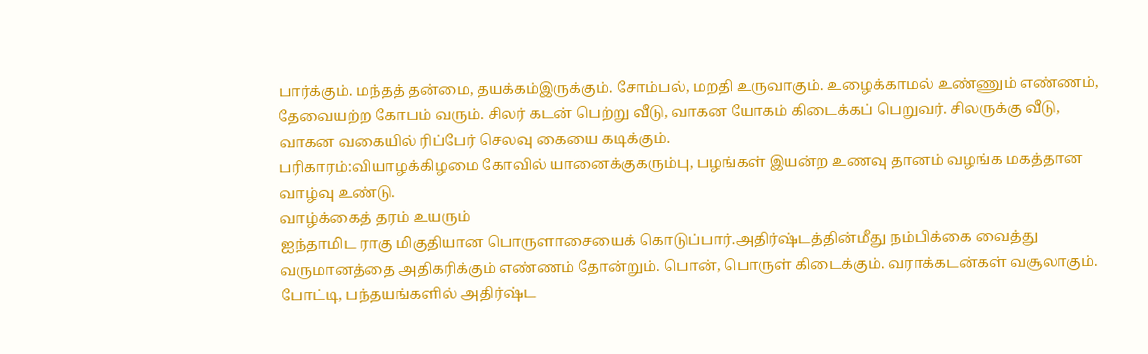பார்க்கும். மந்தத் தன்மை, தயக்கம்இருக்கும். சோம்பல், மறதி உருவாகும். உழைக்காமல் உண்ணும் எண்ணம், தேவையற்ற கோபம் வரும். சிலர் கடன் பெற்று வீடு, வாகன யோகம் கிடைக்கப் பெறுவர். சிலருக்கு வீடு, வாகன வகையில் ரிப்பேர் செலவு கையை கடிக்கும்.
பரிகாரம்:வியாழக்கிழமை கோவில் யானைக்குகரும்பு, பழங்கள் இயன்ற உணவு தானம் வழங்க மகத்தான வாழ்வு உண்டு.
வாழ்க்கைத் தரம் உயரும்
ஐந்தாமிட ராகு மிகுதியான பொருளாசையைக் கொடுப்பார்.அதிர்ஷ்டத்தின்மீது நம்பிக்கை வைத்து வருமானத்தை அதிகரிக்கும் எண்ணம் தோன்றும். பொன், பொருள் கிடைக்கும். வராக்கடன்கள் வசூலாகும். போட்டி, பந்தயங்களில் அதிர்ஷ்ட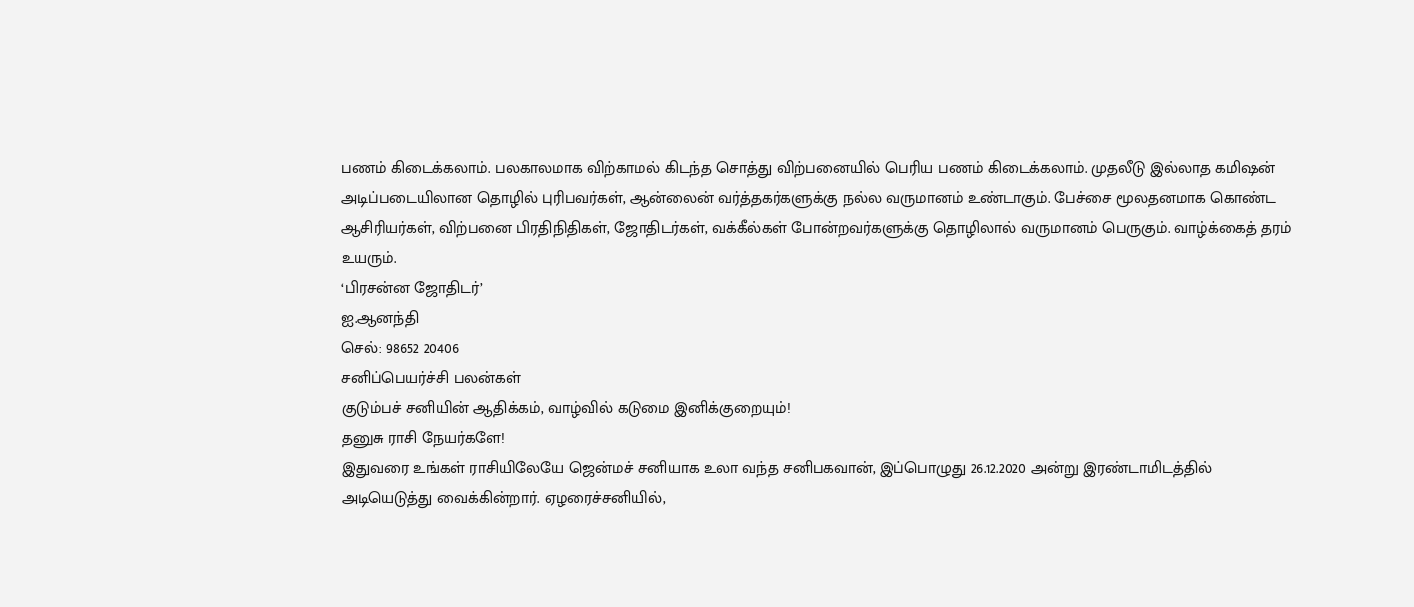பணம் கிடைக்கலாம். பலகாலமாக விற்காமல் கிடந்த சொத்து விற்பனையில் பெரிய பணம் கிடைக்கலாம். முதலீடு இல்லாத கமிஷன் அடிப்படையிலான தொழில் புரிபவர்கள், ஆன்லைன் வர்த்தகர்களுக்கு நல்ல வருமானம் உண்டாகும். பேச்சை மூலதனமாக கொண்ட ஆசிரியர்கள், விற்பனை பிரதிநிதிகள், ஜோதிடர்கள், வக்கீல்கள் போன்றவர்களுக்கு தொழிலால் வருமானம் பெருகும். வாழ்க்கைத் தரம் உயரும்.
‘பிரசன்ன ஜோதிடர்’
ஐ.ஆனந்தி
செல்: 98652 20406
சனிப்பெயர்ச்சி பலன்கள்
குடும்பச் சனியின் ஆதிக்கம், வாழ்வில் கடுமை இனிக்குறையும்!
தனுசு ராசி நேயர்களே!
இதுவரை உங்கள் ராசியிலேயே ஜென்மச் சனியாக உலா வந்த சனிபகவான், இப்பொழுது 26.12.2020 அன்று இரண்டாமிடத்தில் அடியெடுத்து வைக்கின்றார். ஏழரைச்சனியில்,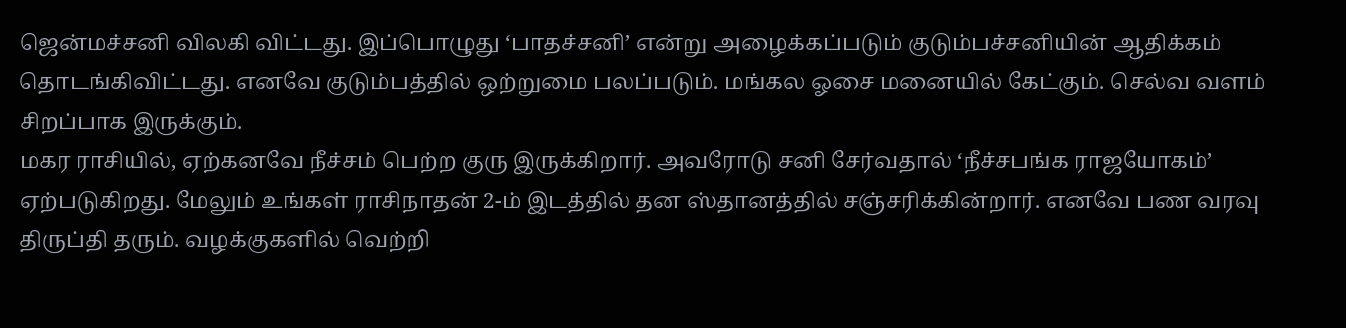ஜென்மச்சனி விலகி விட்டது. இப்பொழுது ‘பாதச்சனி’ என்று அழைக்கப்படும் குடும்பச்சனியின் ஆதிக்கம் தொடங்கிவிட்டது. எனவே குடும்பத்தில் ஒற்றுமை பலப்படும். மங்கல ஓசை மனையில் கேட்கும். செல்வ வளம் சிறப்பாக இருக்கும்.
மகர ராசியில், ஏற்கனவே நீச்சம் பெற்ற குரு இருக்கிறார். அவரோடு சனி சேர்வதால் ‘நீச்சபங்க ராஜயோகம்’ ஏற்படுகிறது. மேலும் உங்கள் ராசிநாதன் 2-ம் இடத்தில் தன ஸ்தானத்தில் சஞ்சரிக்கின்றார். எனவே பண வரவு திருப்தி தரும். வழக்குகளில் வெற்றி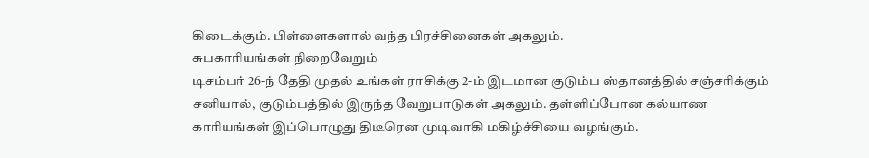கிடைக்கும். பிள்ளைகளால் வந்த பிரச்சினைகள் அகலும்.
சுபகாரியங்கள் நிறைவேறும்
டிசம்பர் 26-ந் தேதி முதல் உங்கள் ராசிக்கு 2-ம் இடமான குடும்ப ஸ்தானத்தில் சஞ்சரிக்கும் சனியால், குடும்பத்தில் இருந்த வேறுபாடுகள் அகலும். தள்ளிப்போன கல்யாண காரியங்கள் இப்பொழுது திடீரென முடிவாகி மகிழ்ச்சியை வழங்கும்.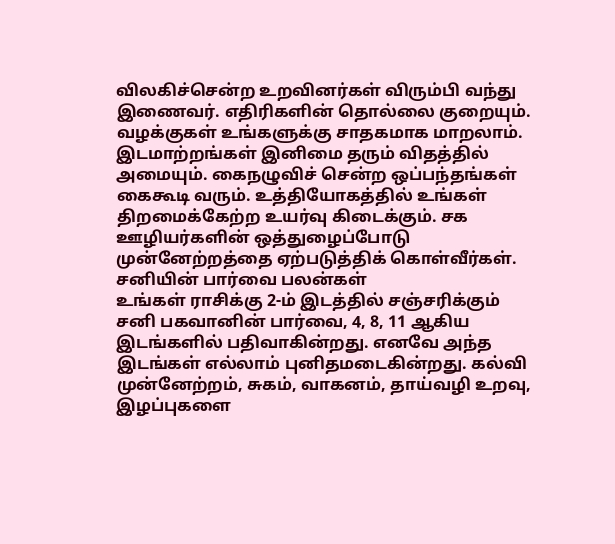விலகிச்சென்ற உறவினர்கள் விரும்பி வந்து இணைவர். எதிரிகளின் தொல்லை குறையும். வழக்குகள் உங்களுக்கு சாதகமாக மாறலாம். இடமாற்றங்கள் இனிமை தரும் விதத்தில் அமையும். கைநழுவிச் சென்ற ஒப்பந்தங்கள் கைகூடி வரும். உத்தியோகத்தில் உங்கள் திறமைக்கேற்ற உயர்வு கிடைக்கும். சக ஊழியர்களின் ஒத்துழைப்போடு முன்னேற்றத்தை ஏற்படுத்திக் கொள்வீர்கள்.
சனியின் பார்வை பலன்கள்
உங்கள் ராசிக்கு 2-ம் இடத்தில் சஞ்சரிக்கும் சனி பகவானின் பார்வை, 4, 8, 11 ஆகிய இடங்களில் பதிவாகின்றது. எனவே அந்த இடங்கள் எல்லாம் புனிதமடைகின்றது. கல்வி முன்னேற்றம், சுகம், வாகனம், தாய்வழி உறவு, இழப்புகளை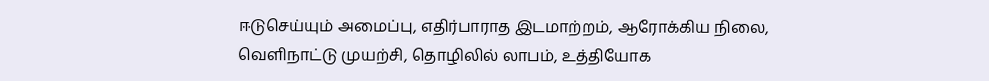ஈடுசெய்யும் அமைப்பு, எதிர்பாராத இடமாற்றம், ஆரோக்கிய நிலை, வெளிநாட்டு முயற்சி, தொழிலில் லாபம், உத்தியோக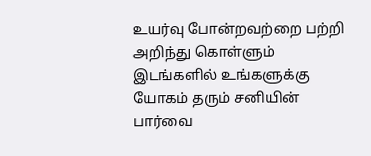உயர்வு போன்றவற்றை பற்றி அறிந்து கொள்ளும் இடங்களில் உங்களுக்கு யோகம் தரும் சனியின் பார்வை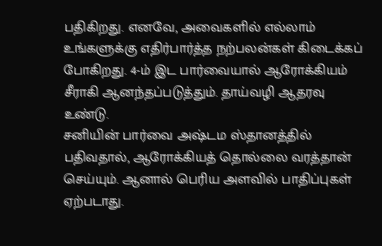பதிகிறது. எனவே, அவைகளில் எல்லாம் உங்களுக்கு எதிர்பார்த்த நற்பலன்கள் கிடைக்கப் போகிறது. 4-ம் இட பார்வையால் ஆரோக்கியம் சீராகி ஆனந்தப்படுத்தும். தாய்வழி ஆதரவு உண்டு.
சனியின் பார்வை அஷ்டம ஸ்தானத்தில் பதிவதால், ஆரோக்கியத் தொல்லை வரத்தான் செய்யும். ஆனால் பெரிய அளவில் பாதிப்புகள் ஏற்படாது.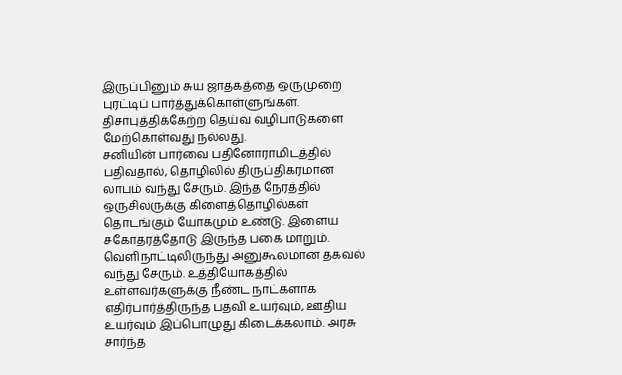இருப்பினும் சுய ஜாதகத்தை ஒருமுறை புரட்டிப் பார்த்துக்கொள்ளுங்கள். திசாபுத்திக்கேற்ற தெய்வ வழிபாடுகளை மேற்கொள்வது நல்லது.
சனியின் பார்வை பதினோராமிடத்தில் பதிவதால், தொழிலில் திருப்திகரமான லாபம் வந்து சேரும். இந்த நேரத்தில் ஒருசிலருக்கு கிளைத்தொழில்கள் தொடங்கும் யோகமும் உண்டு. இளைய சகோதரத்தோடு இருந்த பகை மாறும். வெளிநாட்டிலிருந்து அனுகூலமான தகவல் வந்து சேரும். உத்தியோகத்தில் உள்ளவர்களுக்கு நீண்ட நாட்களாக எதிர்பார்த்திருந்த பதவி உயர்வும், ஊதிய உயர்வும் இப்பொழுது கிடைக்கலாம். அரசு சார்ந்த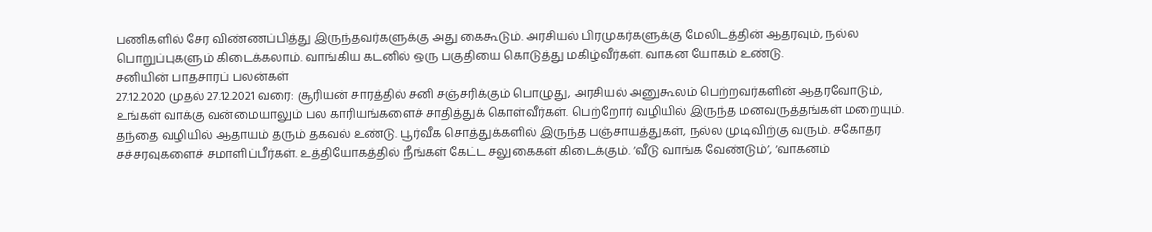பணிகளில் சேர விண்ணப்பித்து இருந்தவர்களுக்கு அது கைகூடும். அரசியல் பிரமுகர்களுக்கு மேலிடத்தின் ஆதரவும், நல்ல பொறுப்புகளும் கிடைக்கலாம். வாங்கிய கடனில் ஒரு பகுதியை கொடுத்து மகிழ்வீர்கள். வாகன யோகம் உண்டு.
சனியின் பாதசாரப் பலன்கள்
27.12.2020 முதல் 27.12.2021 வரை: சூரியன் சாரத்தில் சனி சஞ்சரிக்கும் பொழுது, அரசியல் அனுகூலம் பெற்றவர்களின் ஆதரவோடும், உங்கள் வாக்கு வன்மையாலும் பல காரியங்களைச் சாதித்துக் கொள்வீர்கள். பெற்றோர் வழியில் இருந்த மனவருத்தங்கள் மறையும். தந்தை வழியில் ஆதாயம் தரும் தகவல் உண்டு. பூர்வீக சொத்துக்களில் இருந்த பஞ்சாயத்துகள், நல்ல முடிவிற்கு வரும். சகோதர சச்சரவுகளைச் சமாளிப்பீர்கள். உத்தியோகத்தில் நீங்கள் கேட்ட சலுகைகள் கிடைக்கும். ‘வீடு வாங்க வேண்டும்’, ‘வாகனம்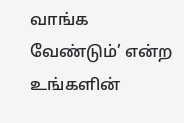வாங்க வேண்டும்’ என்ற உங்களின்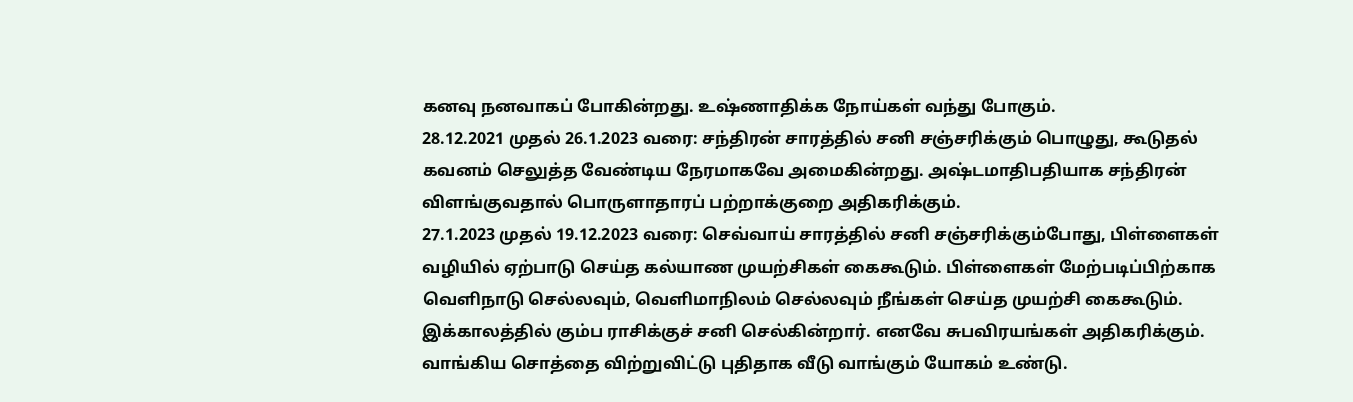கனவு நனவாகப் போகின்றது. உஷ்ணாதிக்க நோய்கள் வந்து போகும்.
28.12.2021 முதல் 26.1.2023 வரை: சந்திரன் சாரத்தில் சனி சஞ்சரிக்கும் பொழுது, கூடுதல் கவனம் செலுத்த வேண்டிய நேரமாகவே அமைகின்றது. அஷ்டமாதிபதியாக சந்திரன் விளங்குவதால் பொருளாதாரப் பற்றாக்குறை அதிகரிக்கும்.
27.1.2023 முதல் 19.12.2023 வரை: செவ்வாய் சாரத்தில் சனி சஞ்சரிக்கும்போது, பிள்ளைகள் வழியில் ஏற்பாடு செய்த கல்யாண முயற்சிகள் கைகூடும். பிள்ளைகள் மேற்படிப்பிற்காக வெளிநாடு செல்லவும், வெளிமாநிலம் செல்லவும் நீங்கள் செய்த முயற்சி கைகூடும். இக்காலத்தில் கும்ப ராசிக்குச் சனி செல்கின்றார். எனவே சுபவிரயங்கள் அதிகரிக்கும். வாங்கிய சொத்தை விற்றுவிட்டு புதிதாக வீடு வாங்கும் யோகம் உண்டு.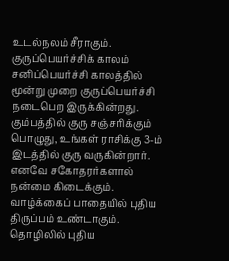உடல்நலம் சீராகும்.
குருப்பெயர்ச்சிக் காலம்
சனிப்பெயர்ச்சி காலத்தில் மூன்று முறை குருப்பெயர்ச்சி நடைபெற இருக்கின்றது. கும்பத்தில் குரு சஞ்சரிக்கும் பொழுது, உங்கள் ராசிக்கு 3-ம் இடத்தில் குரு வருகின்றார். எனவே சகோதரர்களால் நன்மை கிடைக்கும். வாழ்க்கைப் பாதையில் புதிய திருப்பம் உண்டாகும். தொழிலில் புதிய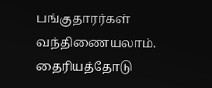பங்குதாரர்கள் வந்திணையலாம். தைரியத்தோடு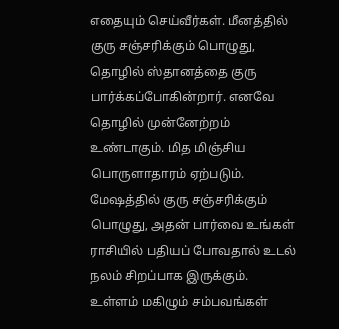எதையும் செய்வீர்கள். மீனத்தில் குரு சஞ்சரிக்கும் பொழுது, தொழில் ஸ்தானத்தை குரு பார்க்கப்போகின்றார். எனவே தொழில் முன்னேற்றம் உண்டாகும். மித மிஞ்சிய பொருளாதாரம் ஏற்படும். மேஷத்தில் குரு சஞ்சரிக்கும் பொழுது, அதன் பார்வை உங்கள் ராசியில் பதியப் போவதால் உடல் நலம் சிறப்பாக இருக்கும். உள்ளம் மகிழும் சம்பவங்கள்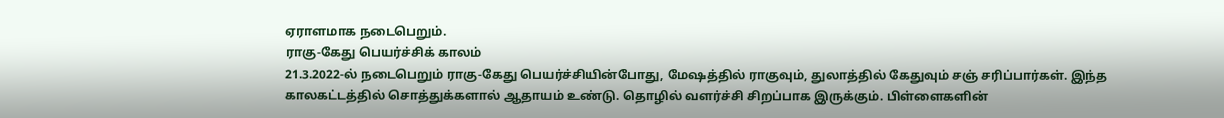ஏராளமாக நடைபெறும்.
ராகு-கேது பெயர்ச்சிக் காலம்
21.3.2022-ல் நடைபெறும் ராகு-கேது பெயர்ச்சியின்போது, மேஷத்தில் ராகுவும், துலாத்தில் கேதுவும் சஞ் சரிப்பார்கள். இந்த காலகட்டத்தில் சொத்துக்களால் ஆதாயம் உண்டு. தொழில் வளர்ச்சி சிறப்பாக இருக்கும். பிள்ளைகளின்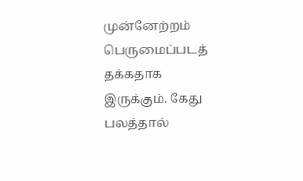முன்னேற்றம் பெருமைப்படத் தக்கதாக இருக்கும். கேது பலத்தால்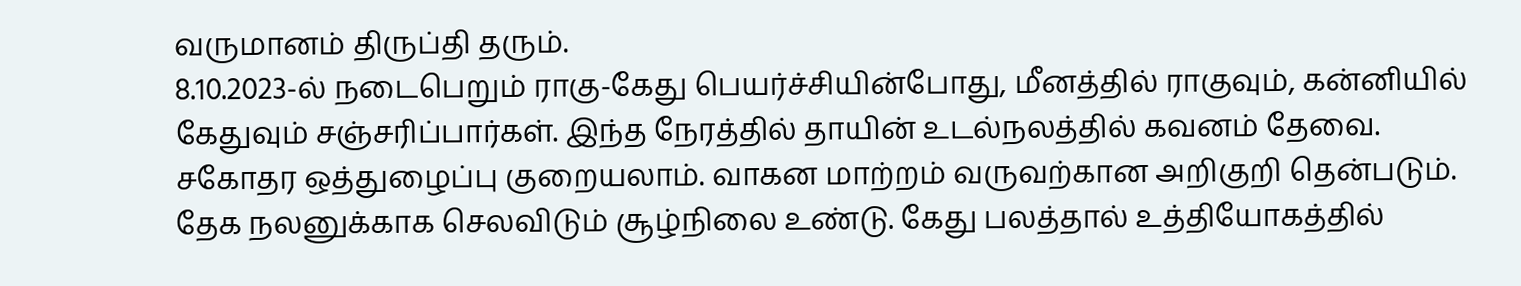வருமானம் திருப்தி தரும்.
8.10.2023-ல் நடைபெறும் ராகு-கேது பெயர்ச்சியின்போது, மீனத்தில் ராகுவும், கன்னியில் கேதுவும் சஞ்சரிப்பார்கள். இந்த நேரத்தில் தாயின் உடல்நலத்தில் கவனம் தேவை. சகோதர ஒத்துழைப்பு குறையலாம். வாகன மாற்றம் வருவற்கான அறிகுறி தென்படும். தேக நலனுக்காக செலவிடும் சூழ்நிலை உண்டு. கேது பலத்தால் உத்தியோகத்தில்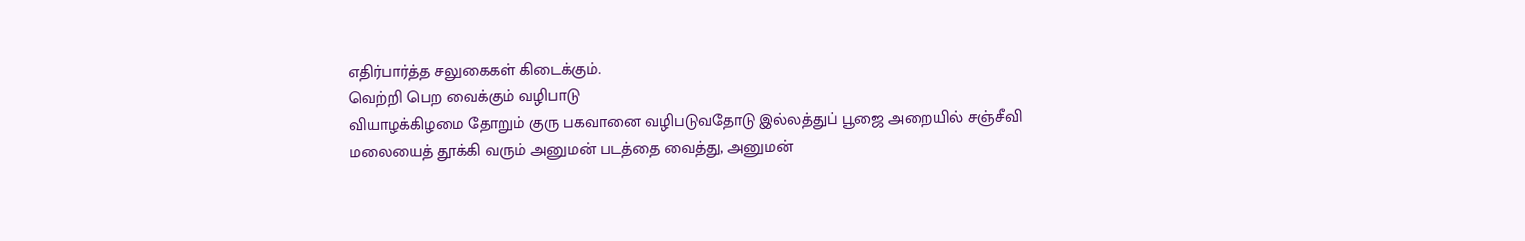எதிர்பார்த்த சலுகைகள் கிடைக்கும்.
வெற்றி பெற வைக்கும் வழிபாடு
வியாழக்கிழமை தோறும் குரு பகவானை வழிபடுவதோடு இல்லத்துப் பூஜை அறையில் சஞ்சீவி மலையைத் தூக்கி வரும் அனுமன் படத்தை வைத்து, அனுமன்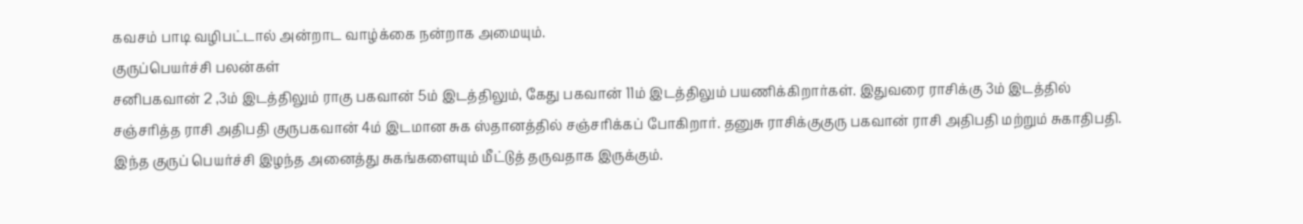கவசம் பாடி வழிபட்டால் அன்றாட வாழ்க்கை நன்றாக அமையும்.
குருப்பெயர்ச்சி பலன்கள்
சனிபகவான் 2 ,3ம் இடத்திலும் ராகு பகவான் 5ம் இடத்திலும், கேது பகவான் 11ம் இடத்திலும் பயணிக்கிறார்கள். இதுவரை ராசிக்கு 3ம் இடத்தில் சஞ்சரித்த ராசி அதிபதி குருபகவான் 4ம் இடமான சுக ஸ்தானத்தில் சஞ்சரிக்கப் போகிறார். தனுசு ராசிக்குகுரு பகவான் ராசி அதிபதி மற்றும் சுகாதிபதி. இந்த குருப் பெயர்ச்சி இழந்த அனைத்து சுகங்களையும் மீட்டுத் தருவதாக இருக்கும்.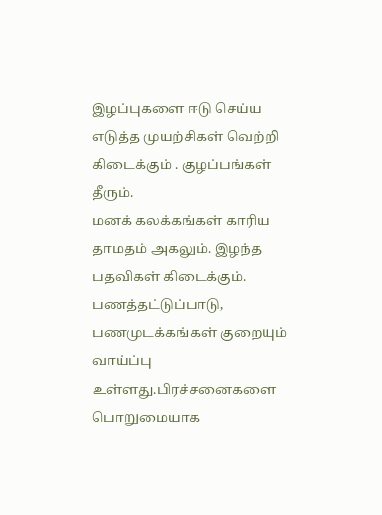இழப்புகளை ஈடு செய்ய எடுத்த முயற்சிகள் வெற்றி கிடைக்கும் . குழப்பங்கள் தீரும்.
மனக் கலக்கங்கள் காரிய தாமதம் அகலும். இழந்த பதவிகள் கிடைக்கும். பணத்தட்டுப்பாடு, பணமுடக்கங்கள் குறையும் வாய்ப்பு உள்ளது.பிரச்சனைகளை பொறுமையாக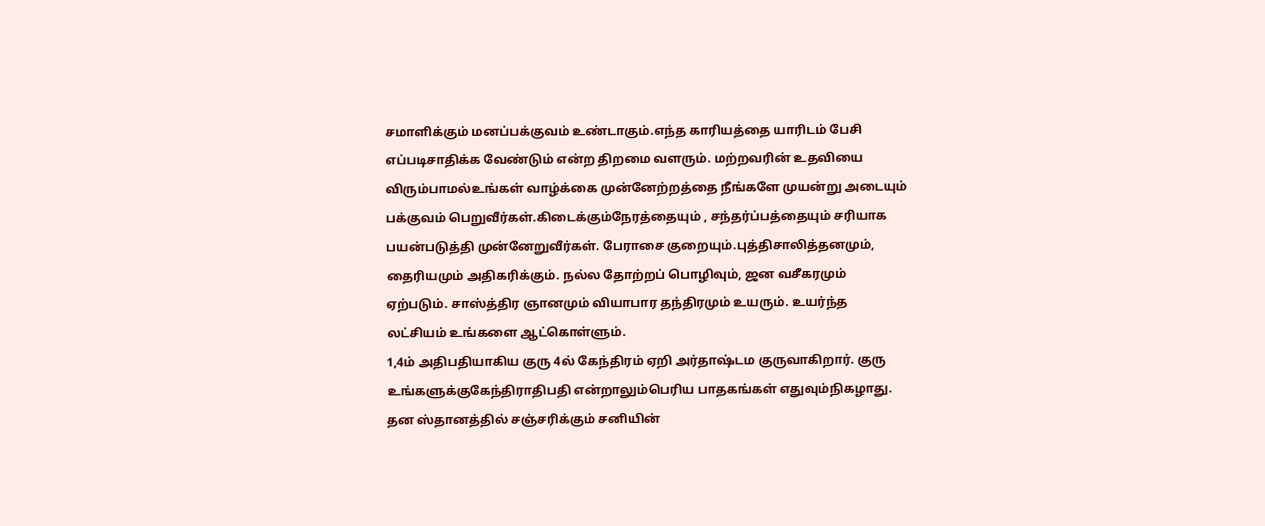சமாளிக்கும் மனப்பக்குவம் உண்டாகும்.எந்த காரியத்தை யாரிடம் பேசி எப்படிசாதிக்க வேண்டும் என்ற திறமை வளரும். மற்றவரின் உதவியை விரும்பாமல்உங்கள் வாழ்க்கை முன்னேற்றத்தை நீங்களே முயன்று அடையும் பக்குவம் பெறுவீர்கள்.கிடைக்கும்நேரத்தையும் , சந்தர்ப்பத்தையும் சரியாக பயன்படுத்தி முன்னேறுவீர்கள். பேராசை குறையும்.புத்திசாலித்தனமும், தைரியமும் அதிகரிக்கும். நல்ல தோற்றப் பொழிவும், ஜன வசீகரமும் ஏற்படும். சாஸ்த்திர ஞானமும் வியாபார தந்திரமும் உயரும். உயர்ந்த லட்சியம் உங்களை ஆட்கொள்ளும்.
1,4ம் அதிபதியாகிய குரு 4ல் கேந்திரம் ஏறி அர்தாஷ்டம குருவாகிறார். குரு உங்களுக்குகேந்திராதிபதி என்றாலும்பெரிய பாதகங்கள் எதுவும்நிகழாது. தன ஸ்தானத்தில் சஞ்சரிக்கும் சனியின்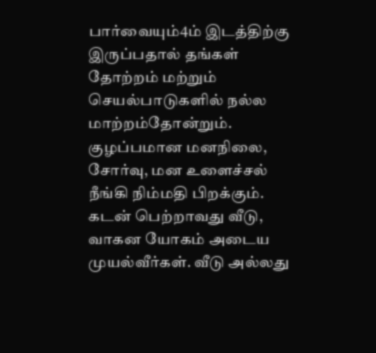பார்வையும்4ம் இடத்திற்கு இருப்பதால் தங்கள் தோற்றம் மற்றும் செயல்பாடுகளில் நல்ல மாற்றம்தோன்றும். குழப்பமான மனநிலை, சோர்வு, மன உளைச்சல் நீங்கி நிம்மதி பிறக்கும். கடன் பெற்றாவது வீடு, வாகன யோகம் அடைய முயல்வீர்கள். வீடு அல்லது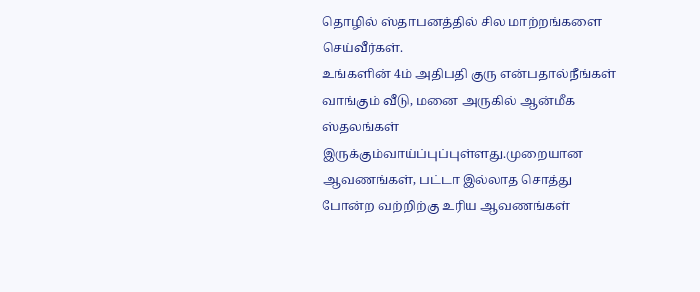தொழில் ஸ்தாபனத்தில் சில மாற்றங்களை செய்வீர்கள்.
உங்களின் 4ம் அதிபதி குரு என்பதால்நீங்கள் வாங்கும் வீடு, மனை அருகில் ஆன்மீக ஸ்தலங்கள் இருக்கும்வாய்ப்புப்புள்ளது.முறையான ஆவணங்கள், பட்டா இல்லாத சொத்து போன்ற வற்றிற்கு உரிய ஆவணங்கள்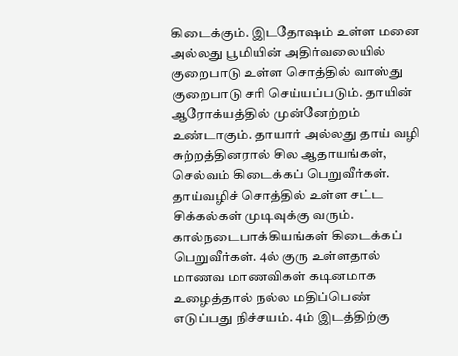கிடைக்கும். இடதோஷம் உள்ள மனை அல்லது பூமியின் அதிர்வலையில் குறைபாடு உள்ள சொத்தில் வாஸ்து குறைபாடு சரி செய்யப்படும். தாயின் ஆரோக்யத்தில் முன்னேற்றம் உண்டாகும். தாயார் அல்லது தாய் வழி சுற்றத்தினரால் சில ஆதாயங்கள், செல்வம் கிடைக்கப் பெறுவீர்கள். தாய்வழிச் சொத்தில் உள்ள சட்ட சிக்கல்கள் முடிவுக்கு வரும். கால்நடைபாக்கியங்கள் கிடைக்கப் பெறுவீர்கள். 4ல் குரு உள்ளதால் மாணவ மாணவிகள் கடினமாக உழைத்தால் நல்ல மதிப்பெண் எடுப்பது நிச்சயம். 4ம் இடத்திற்கு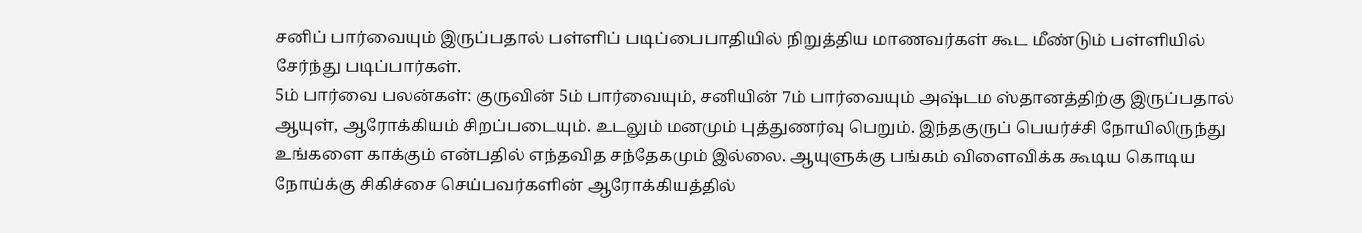சனிப் பார்வையும் இருப்பதால் பள்ளிப் படிப்பைபாதியில் நிறுத்திய மாணவர்கள் கூட மீண்டும் பள்ளியில் சேர்ந்து படிப்பார்கள்.
5ம் பார்வை பலன்கள்: குருவின் 5ம் பார்வையும், சனியின் 7ம் பார்வையும் அஷ்டம ஸ்தானத்திற்கு இருப்பதால் ஆயுள், ஆரோக்கியம் சிறப்படையும். உடலும் மனமும் புத்துணர்வு பெறும். இந்தகுருப் பெயர்ச்சி நோயிலிருந்து உங்களை காக்கும் என்பதில் எந்தவித சந்தேகமும் இல்லை. ஆயுளுக்கு பங்கம் விளைவிக்க கூடிய கொடிய நோய்க்கு சிகிச்சை செய்பவர்களின் ஆரோக்கியத்தில்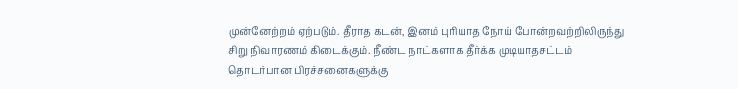முன்னேற்றம் ஏற்படும். தீராத கடன், இனம் புரியாத நோய் போன்றவற்றிலிருந்து சிறு நிவாரணம் கிடைக்கும். நீண்ட நாட்களாக தீர்க்க முடியாதசட்டம் தொடர்பான பிரச்சனைகளுக்கு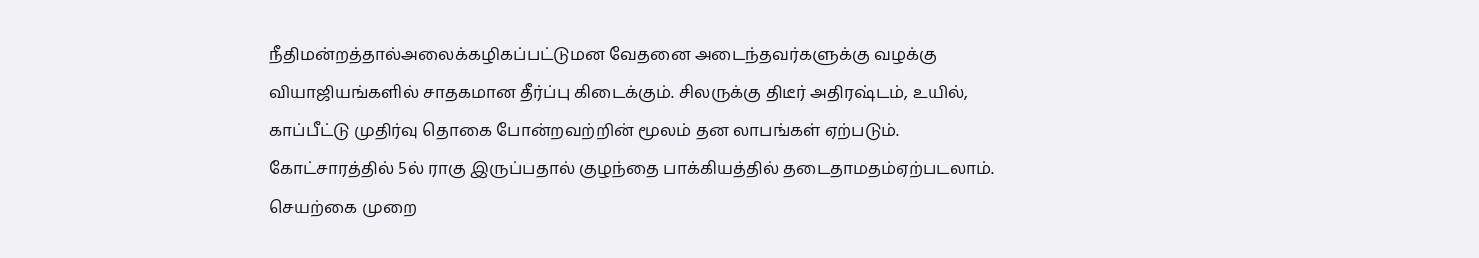நீதிமன்றத்தால்அலைக்கழிகப்பட்டுமன வேதனை அடைந்தவர்களுக்கு வழக்கு வியாஜியங்களில் சாதகமான தீர்ப்பு கிடைக்கும். சிலருக்கு திடீர் அதிரஷ்டம், உயில், காப்பீட்டு முதிர்வு தொகை போன்றவற்றின் மூலம் தன லாபங்கள் ஏற்படும்.
கோட்சாரத்தில் 5ல் ராகு இருப்பதால் குழந்தை பாக்கியத்தில் தடைதாமதம்ஏற்படலாம். செயற்கை முறை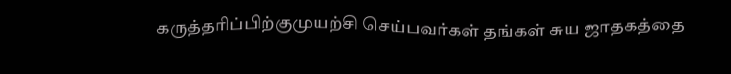கருத்தரிப்பிற்குமுயற்சி செய்பவர்கள் தங்கள் சுய ஜாதகத்தை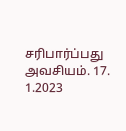சரிபார்ப்பது அவசியம். 17. 1.2023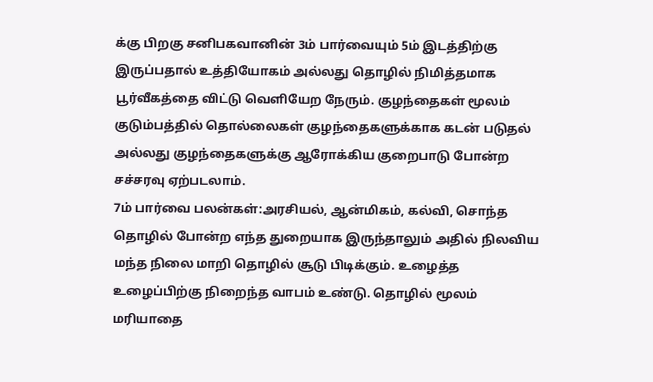க்கு பிறகு சனிபகவானின் 3ம் பார்வையும் 5ம் இடத்திற்கு இருப்பதால் உத்தியோகம் அல்லது தொழில் நிமித்தமாக பூர்வீகத்தை விட்டு வெளியேற நேரும். குழந்தைகள் மூலம் குடும்பத்தில் தொல்லைகள் குழந்தைகளுக்காக கடன் படுதல் அல்லது குழந்தைகளுக்கு ஆரோக்கிய குறைபாடு போன்ற சச்சரவு ஏற்படலாம்.
7ம் பார்வை பலன்கள்:அரசியல், ஆன்மிகம், கல்வி, சொந்த தொழில் போன்ற எந்த துறையாக இருந்தாலும் அதில் நிலவிய மந்த நிலை மாறி தொழில் சூடு பிடிக்கும். உழைத்த உழைப்பிற்கு நிறைந்த வாபம் உண்டு. தொழில் மூலம் மரியாதை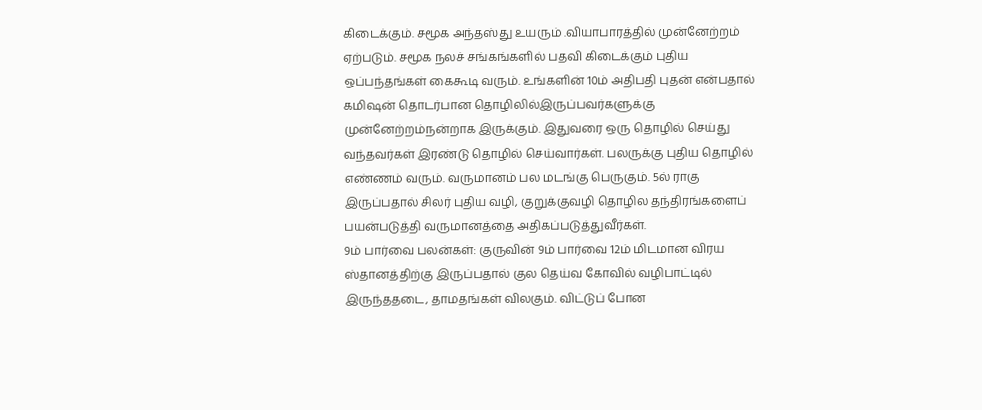கிடைக்கும். சமூக அந்தஸ்து உயரும் .வியாபாரத்தில் முன்னேற்றம் ஏற்படும். சமூக நலச் சங்கங்களில் பதவி கிடைக்கும் புதிய ஒப்பந்தங்கள் கைகூடி வரும். உங்களின் 10ம் அதிபதி புதன் என்பதால் கமிஷன் தொடர்பான தொழிலில்இருப்பவர்களுக்கு முன்னேற்றம்நன்றாக இருக்கும். இதுவரை ஒரு தொழில் செய்து வந்தவர்கள் இரண்டு தொழில் செய்வார்கள். பலருக்கு புதிய தொழில் எண்ணம் வரும். வருமானம் பல மடங்கு பெருகும். 5ல் ராகு இருப்பதால் சிலர் புதிய வழி, குறுக்குவழி தொழில தந்திரங்களைப் பயன்படுத்தி வருமானத்தை அதிகப்படுத்துவீர்கள்.
9ம் பார்வை பலன்கள்: குருவின் 9ம் பார்வை 12ம் மிடமான விரய ஸ்தானத்திற்கு இருப்பதால் குல தெய்வ கோவில் வழிபாட்டில் இருந்ததடை, தாமதங்கள் விலகும். விட்டுப் போன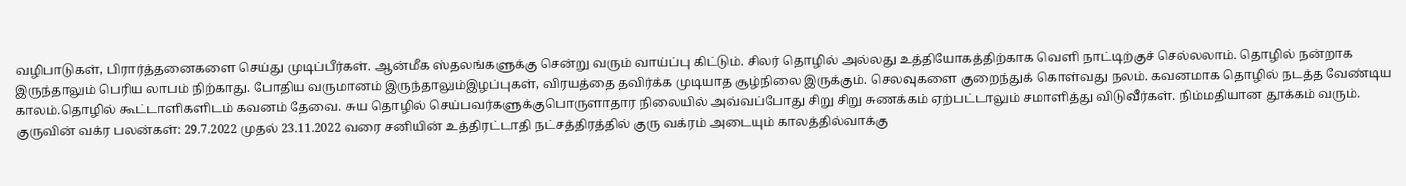வழிபாடுகள், பிரார்த்தனைகளை செய்து முடிப்பீர்கள். ஆன்மீக ஸ்தலங்களுக்கு சென்று வரும் வாய்ப்பு கிட்டும். சிலர் தொழில் அல்லது உத்தியோகத்திற்காக வெளி நாட்டிற்குச் செல்லலாம். தொழில் நன்றாக இருந்தாலும் பெரிய லாபம் நிற்காது. போதிய வருமானம் இருந்தாலும்இழப்புகள், விரயத்தை தவிர்க்க முடியாத சூழ்நிலை இருக்கும். செலவுகளை குறைந்துக் கொள்வது நலம். கவனமாக தொழில் நடத்த வேண்டிய காலம்.தொழில் கூட்டாளிகளிடம் கவனம் தேவை. சுய தொழில் செய்பவர்களுக்குபொருளாதார நிலையில் அவ்வப்போது சிறு சிறு சுணக்கம் ஏற்பட்டாலும் சமாளித்து விடுவீர்கள். நிம்மதியான தூக்கம் வரும்.
குருவின் வக்ர பலன்கள்: 29.7.2022 முதல் 23.11.2022 வரை சனியின் உத்திரட்டாதி நட்சத்திரத்தில் குரு வக்ரம் அடையும் காலத்தில்வாக்கு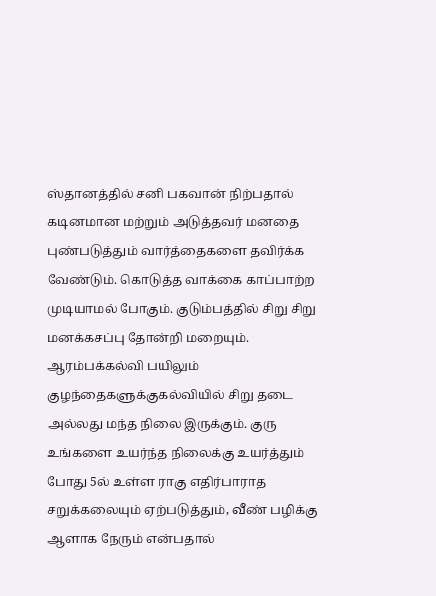ஸ்தானத்தில் சனி பகவான் நிற்பதால் கடினமான மற்றும் அடுத்தவர் மனதை புண்படுத்தும் வார்த்தைகளை தவிர்க்க வேண்டும். கொடுத்த வாக்கை காப்பாற்ற முடியாமல் போகும். குடும்பத்தில் சிறு சிறு மனக்கசப்பு தோன்றி மறையும். ஆரம்பக்கல்வி பயிலும் குழந்தைகளுக்குகல்வியில் சிறு தடை அல்லது மந்த நிலை இருக்கும். குரு உங்களை உயர்ந்த நிலைக்கு உயர்த்தும் போது 5ல் உள்ள ராகு எதிர்பாராத சறுக்கலையும் ஏற்படுத்தும், வீண் பழிக்கு ஆளாக நேரும் என்பதால்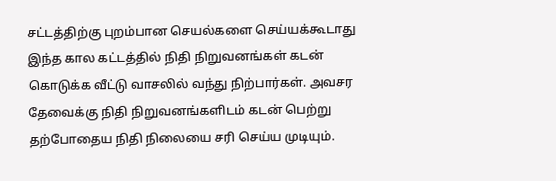சட்டத்திற்கு புறம்பான செயல்களை செய்யக்கூடாது இந்த கால கட்டத்தில் நிதி நிறுவனங்கள் கடன் கொடுக்க வீட்டு வாசலில் வந்து நிற்பார்கள். அவசர தேவைக்கு நிதி நிறுவனங்களிடம் கடன் பெற்று தற்போதைய நிதி நிலையை சரி செய்ய முடியும்.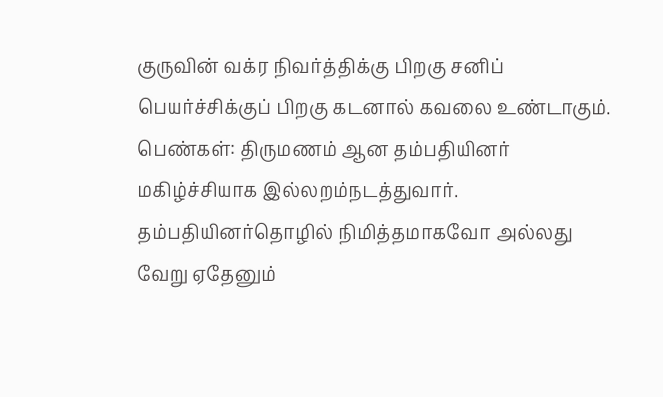குருவின் வக்ர நிவர்த்திக்கு பிறகு சனிப் பெயர்ச்சிக்குப் பிறகு கடனால் கவலை உண்டாகும்.
பெண்கள்: திருமணம் ஆன தம்பதியினர் மகிழ்ச்சியாக இல்லறம்நடத்துவார். தம்பதியினர்தொழில் நிமித்தமாகவோ அல்லது வேறு ஏதேனும்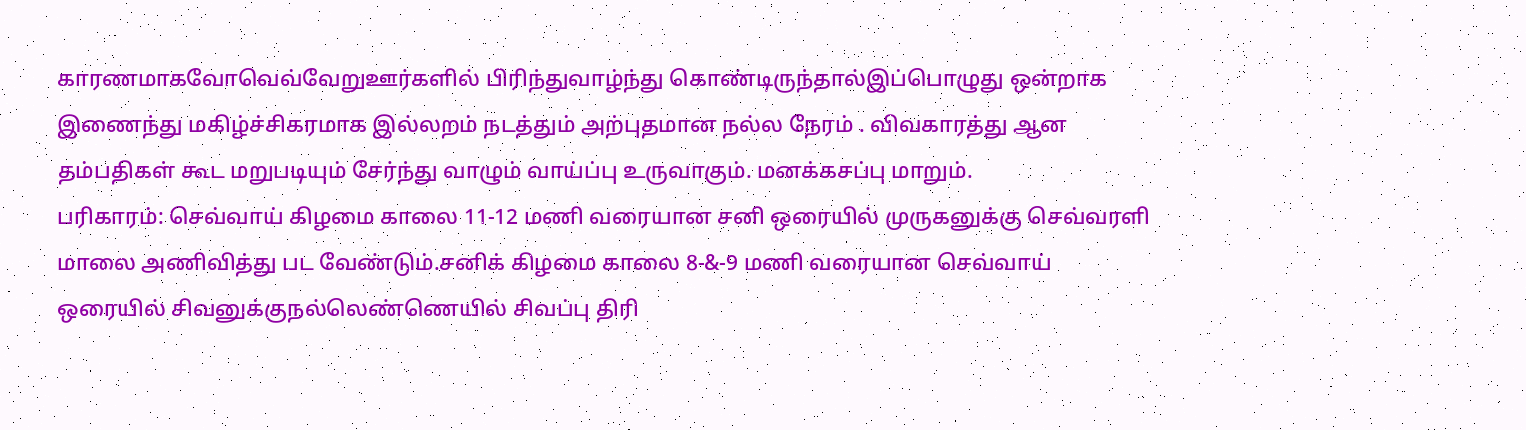காரணமாகவோவெவ்வேறுஊர்களில் பிரிந்துவாழ்ந்து கொண்டிருந்தால்இப்பொழுது ஒன்றாக இணைந்து மகிழ்ச்சிகரமாக இல்லறம் நடத்தும் அற்புதமான நல்ல நேரம் . விவகாரத்து ஆன தம்பதிகள் கூட மறுபடியும் சேர்ந்து வாழும் வாய்ப்பு உருவாகும். மனக்கசப்பு மாறும்.
பரிகாரம்: செவ்வாய் கிழமை காலை 11-12 மணி வரையான சனி ஒரையில் முருகனுக்கு செவ்வரளி மாலை அணிவித்து பட வேண்டும்.சனிக் கிழமை காலை 8-&-9 மணி வரையான செவ்வாய் ஒரையில் சிவனுக்குநல்லெண்ணெயில் சிவப்பு திரி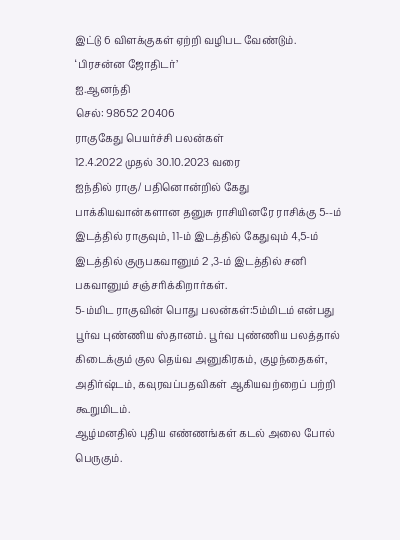இட்டு 6 விளக்குகள் ஏற்றி வழிபட வேண்டும்.
‘பிரசன்ன ஜோதிடர்’
ஐ.ஆனந்தி
செல்: 98652 20406
ராகுகேது பெயர்ச்சி பலன்கள்
12.4.2022 முதல் 30.10.2023 வரை
ஐந்தில் ராகு/ பதினொன்றில் கேது
பாக்கியவான்களான தனுசு ராசியினரே ராசிக்கு 5--ம் இடத்தில் ராகுவும், 11-ம் இடத்தில் கேதுவும் 4,5-ம் இடத்தில் குருபகவானும் 2 ,3-ம் இடத்தில் சனி பகவானும் சஞ்சரிக்கிறார்கள்.
5-ம்மிட ராகுவின் பொது பலன்கள்:5ம்மிடம் என்பது பூர்வ புண்ணிய ஸ்தானம். பூர்வ புண்ணிய பலத்தால் கிடைக்கும் குல தெய்வ அனுகிரகம், குழந்தைகள், அதிர்ஷ்டம், கவுரவப்பதவிகள் ஆகியவற்றைப் பற்றி கூறுமிடம்.
ஆழ்மனதில் புதிய எண்ணங்கள் கடல் அலை போல் பெருகும்.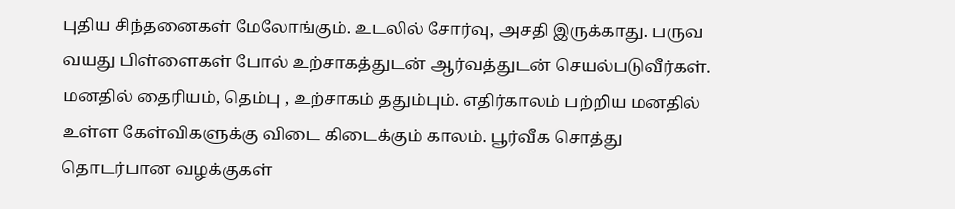புதிய சிந்தனைகள் மேலோங்கும். உடலில் சோர்வு, அசதி இருக்காது. பருவ வயது பிள்ளைகள் போல் உற்சாகத்துடன் ஆர்வத்துடன் செயல்படுவீர்கள். மனதில் தைரியம், தெம்பு , உற்சாகம் ததும்பும். எதிர்காலம் பற்றிய மனதில் உள்ள கேள்விகளுக்கு விடை கிடைக்கும் காலம். பூர்வீக சொத்து தொடர்பான வழக்குகள்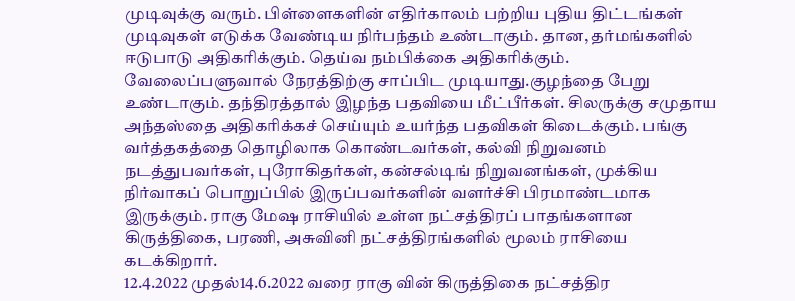முடிவுக்கு வரும். பிள்ளைகளின் எதிர்காலம் பற்றிய புதிய திட்டங்கள் முடிவுகள் எடுக்க வேண்டிய நிர்பந்தம் உண்டாகும். தான, தர்மங்களில் ஈடுபாடு அதிகரிக்கும். தெய்வ நம்பிக்கை அதிகரிக்கும்.
வேலைப்பளுவால் நேரத்திற்கு சாப்பிட முடியாது.குழந்தை பேறு உண்டாகும். தந்திரத்தால் இழந்த பதவியை மீட்பீர்கள். சிலருக்கு சமுதாய அந்தஸ்தை அதிகரிக்கச் செய்யும் உயர்ந்த பதவிகள் கிடைக்கும். பங்கு வர்த்தகத்தை தொழிலாக கொண்டவர்கள், கல்வி நிறுவனம் நடத்துபவர்கள், புரோகிதர்கள், கன்சல்டிங் நிறுவனங்கள், முக்கிய நிர்வாகப் பொறுப்பில் இருப்பவர்களின் வளர்ச்சி பிரமாண்டமாக இருக்கும். ராகு மேஷ ராசியில் உள்ள நட்சத்திரப் பாதங்களான கிருத்திகை, பரணி, அசுவினி நட்சத்திரங்களில் மூலம் ராசியை கடக்கிறார்.
12.4.2022 முதல்14.6.2022 வரை ராகு வின் கிருத்திகை நட்சத்திர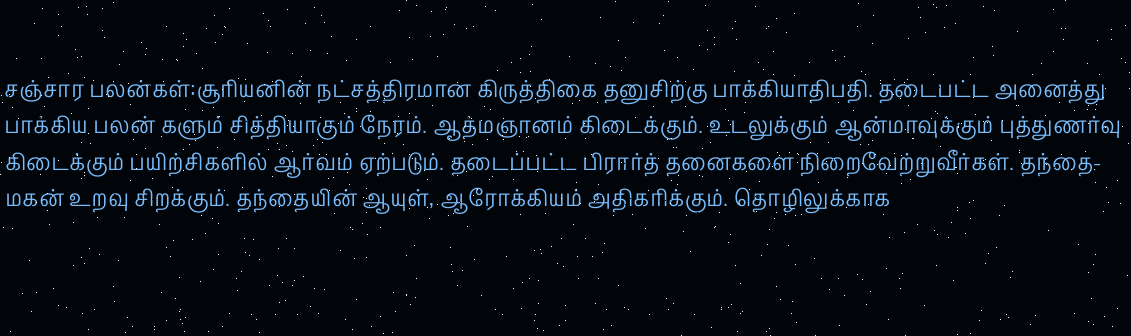சஞ்சார பலன்கள்:சூரியனின் நட்சத்திரமான கிருத்திகை தனுசிற்கு பாக்கியாதிபதி. தடைபட்ட அனைத்து பாக்கிய பலன் களும் சித்தியாகும் நேரம். ஆத்மஞானம் கிடைக்கும். உடலுக்கும் ஆன்மாவுக்கும் புத்துணர்வு கிடைக்கும் பயிற்சிகளில் ஆர்வம் ஏற்படும். தடைப்பட்ட பிரார்த் தனைகளை நிறைவேற்றுவீர்கள். தந்தை- மகன் உறவு சிறக்கும். தந்தையின் ஆயுள், ஆரோக்கியம் அதிகரிக்கும். தொழிலுக்காக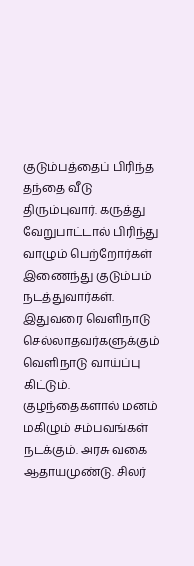குடும்பத்தைப் பிரிந்த தந்தை வீடு திரும்புவார். கருத்து வேறுபாட்டால் பிரிந்து வாழும் பெற்றோர்கள் இணைந்து குடும்பம் நடத்துவார்கள். இதுவரை வெளிநாடு செல்லாதவர்களுக்கும் வெளிநாடு வாய்ப்பு கிட்டும். குழந்தைகளால் மனம் மகிழும் சம்பவங்கள் நடக்கும். அரசு வகை ஆதாயமுண்டு. சிலர்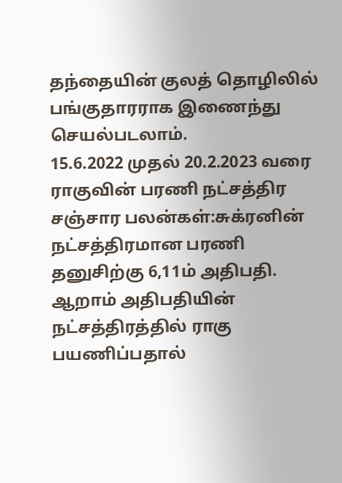தந்தையின் குலத் தொழிலில் பங்குதாரராக இணைந்து செயல்படலாம்.
15.6.2022 முதல் 20.2.2023 வரை ராகுவின் பரணி நட்சத்திர சஞ்சார பலன்கள்:சுக்ரனின் நட்சத்திரமான பரணி தனுசிற்கு 6,11ம் அதிபதி. ஆறாம் அதிபதியின் நட்சத்திரத்தில் ராகு பயணிப்பதால்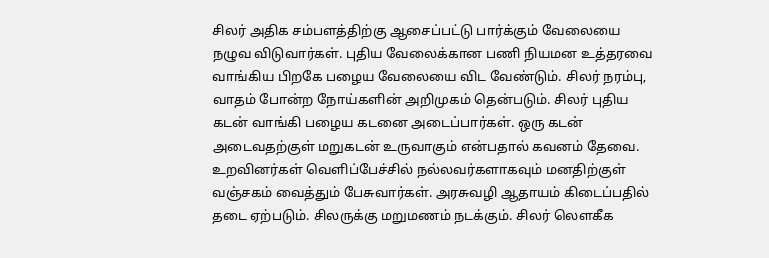சிலர் அதிக சம்பளத்திற்கு ஆசைப்பட்டு பார்க்கும் வேலையை நழுவ விடுவார்கள். புதிய வேலைக்கான பணி நியமன உத்தரவை வாங்கிய பிறகே பழைய வேலையை விட வேண்டும். சிலர் நரம்பு, வாதம் போன்ற நோய்களின் அறிமுகம் தென்படும். சிலர் புதிய கடன் வாங்கி பழைய கடனை அடைப்பார்கள். ஒரு கடன் அடைவதற்குள் மறுகடன் உருவாகும் என்பதால் கவனம் தேவை. உறவினர்கள் வெளிப்பேச்சில் நல்லவர்களாகவும் மனதிற்குள் வஞ்சகம் வைத்தும் பேசுவார்கள். அரசுவழி ஆதாயம் கிடைப்பதில் தடை ஏற்படும். சிலருக்கு மறுமணம் நடக்கும். சிலர் லௌகீக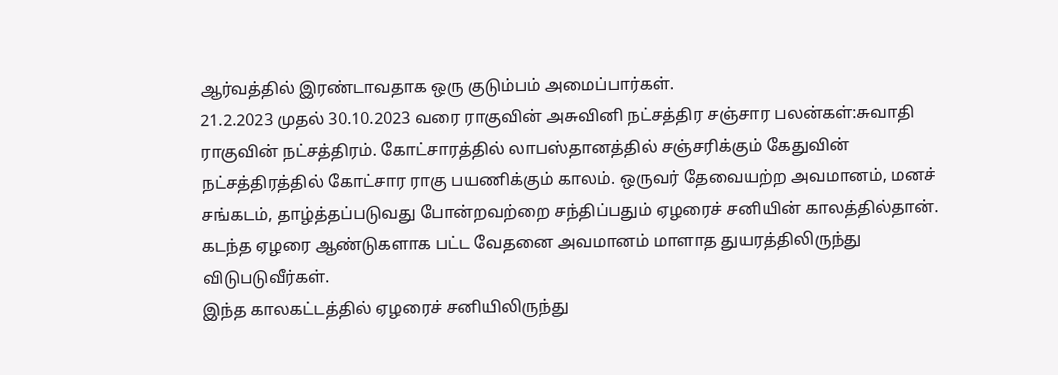ஆர்வத்தில் இரண்டாவதாக ஒரு குடும்பம் அமைப்பார்கள்.
21.2.2023 முதல் 30.10.2023 வரை ராகுவின் அசுவினி நட்சத்திர சஞ்சார பலன்கள்:சுவாதி ராகுவின் நட்சத்திரம். கோட்சாரத்தில் லாபஸ்தானத்தில் சஞ்சரிக்கும் கேதுவின் நட்சத்திரத்தில் கோட்சார ராகு பயணிக்கும் காலம். ஒருவர் தேவையற்ற அவமானம், மனச் சங்கடம், தாழ்த்தப்படுவது போன்றவற்றை சந்திப்பதும் ஏழரைச் சனியின் காலத்தில்தான். கடந்த ஏழரை ஆண்டுகளாக பட்ட வேதனை அவமானம் மாளாத துயரத்திலிருந்து விடுபடுவீர்கள்.
இந்த காலகட்டத்தில் ஏழரைச் சனியிலிருந்து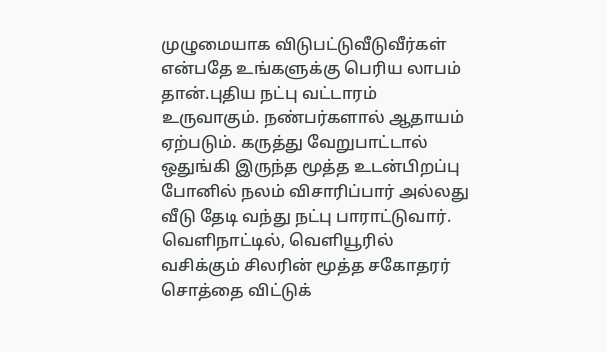முழுமையாக விடுபட்டுவீடுவீர்கள் என்பதே உங்களுக்கு பெரிய லாபம் தான்.புதிய நட்பு வட்டாரம் உருவாகும். நண்பர்களால் ஆதாயம் ஏற்படும். கருத்து வேறுபாட்டால் ஒதுங்கி இருந்த மூத்த உடன்பிறப்பு போனில் நலம் விசாரிப்பார் அல்லது வீடு தேடி வந்து நட்பு பாராட்டுவார். வெளிநாட்டில், வெளியூரில் வசிக்கும் சிலரின் மூத்த சகோதரர் சொத்தை விட்டுக்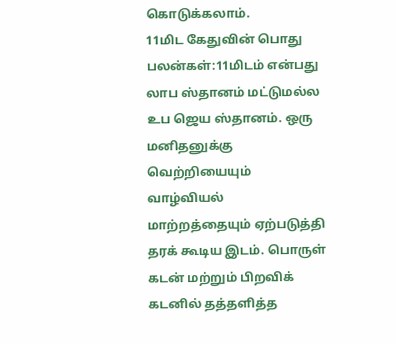கொடுக்கலாம்.
11மிட கேதுவின் பொது பலன்கள்:11மிடம் என்பது லாப ஸ்தானம் மட்டுமல்ல உப ஜெய ஸ்தானம். ஒரு மனிதனுக்கு வெற்றியையும் வாழ்வியல் மாற்றத்தையும் ஏற்படுத்தி தரக் கூடிய இடம். பொருள் கடன் மற்றும் பிறவிக் கடனில் தத்தளித்த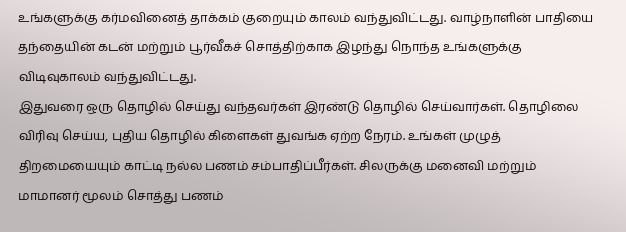உங்களுக்கு கர்மவினைத் தாக்கம் குறையும் காலம் வந்துவிட்டது. வாழ்நாளின் பாதியை தந்தையின் கடன் மற்றும் பூர்வீகச் சொத்திற்காக இழந்து நொந்த உங்களுக்கு விடிவுகாலம் வந்துவிட்டது.
இதுவரை ஒரு தொழில் செய்து வந்தவர்கள் இரண்டு தொழில் செய்வார்கள். தொழிலை விரிவு செய்ய, புதிய தொழில் கிளைகள் துவங்க ஏற்ற நேரம். உங்கள் முழுத் திறமையையும் காட்டி நல்ல பணம் சம்பாதிப்பீர்கள். சிலருக்கு மனைவி மற்றும் மாமானர் மூலம் சொத்து பணம்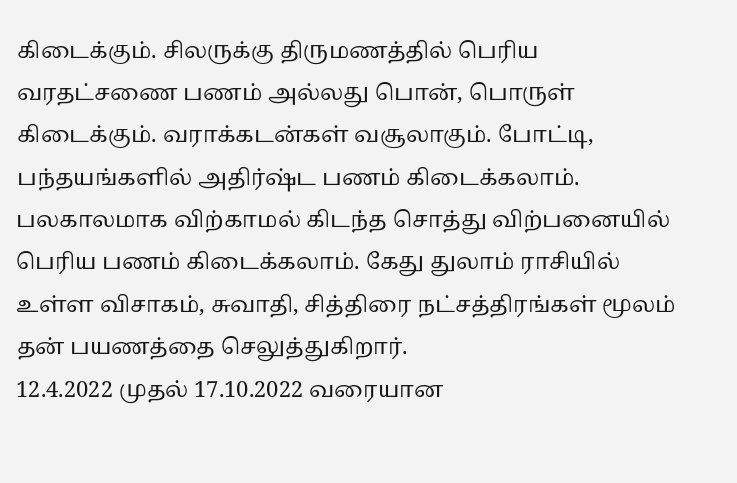கிடைக்கும். சிலருக்கு திருமணத்தில் பெரிய வரதட்சணை பணம் அல்லது பொன், பொருள் கிடைக்கும். வராக்கடன்கள் வசூலாகும். போட்டி, பந்தயங்களில் அதிர்ஷ்ட பணம் கிடைக்கலாம். பலகாலமாக விற்காமல் கிடந்த சொத்து விற்பனையில் பெரிய பணம் கிடைக்கலாம். கேது துலாம் ராசியில் உள்ள விசாகம், சுவாதி, சித்திரை நட்சத்திரங்கள் மூலம் தன் பயணத்தை செலுத்துகிறார்.
12.4.2022 முதல் 17.10.2022 வரையான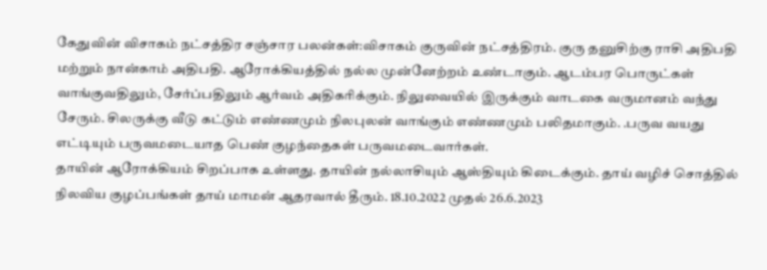கேதுவின் விசாகம் நட்சத்திர சஞ்சார பலன்கள்:விசாகம் குருவின் நட்சத்திரம். குரு தனுசிற்கு ராசி அதிபதி மற்றும் நான்காம் அதிபதி. ஆரோக்கியத்தில் நல்ல முன்னேற்றம் உண்டாகும். ஆடம்பர பொருட்கள் வாங்குவதிலும், சேர்ப்பதிலும் ஆர்வம் அதிகரிக்கும். நிலுவையில் இருக்கும் வாடகை வருமானம் வந்து சேரும். சிலருக்கு வீடு கட்டும் எண்ணமும் நிலபுலன் வாங்கும் எண்ணமும் பலிதமாகும். .பருவ வயது எட்டியும் பருவமடையாத பெண் குழந்தைகள் பருவமடைவார்கள்.
தாயின் ஆரோக்கியம் சிறப்பாக உள்ளது. தாயின் நல்லாசியும் ஆஸ்தியும் கிடைக்கும். தாய் வழிச் சொத்தில் நிலவிய குழப்பங்கள் தாய் மாமன் ஆதரவால் தீரும். 18.10.2022 முதல் 26.6.2023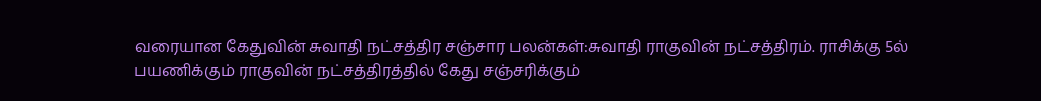வரையான கேதுவின் சுவாதி நட்சத்திர சஞ்சார பலன்கள்:சுவாதி ராகுவின் நட்சத்திரம். ராசிக்கு 5ல் பயணிக்கும் ராகுவின் நட்சத்திரத்தில் கேது சஞ்சரிக்கும்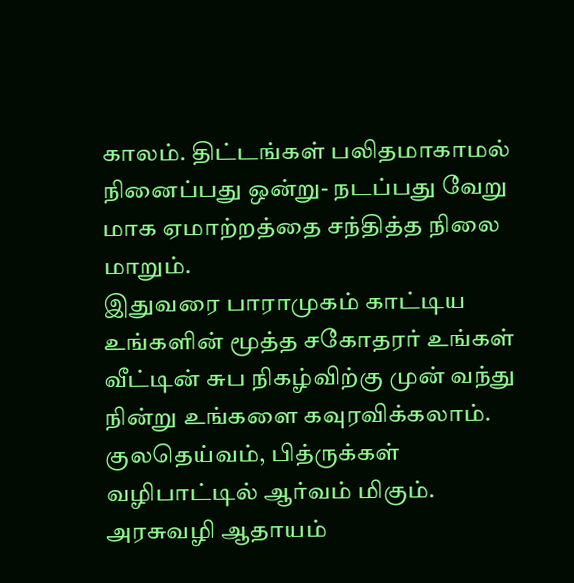காலம். திட்டங்கள் பலிதமாகாமல் நினைப்பது ஒன்று- நடப்பது வேறு மாக ஏமாற்றத்தை சந்தித்த நிலை மாறும்.
இதுவரை பாராமுகம் காட்டிய உங்களின் மூத்த சகோதரர் உங்கள் வீட்டின் சுப நிகழ்விற்கு முன் வந்து நின்று உங்களை கவுரவிக்கலாம். குலதெய்வம், பித்ருக்கள் வழிபாட்டில் ஆர்வம் மிகும். அரசுவழி ஆதாயம்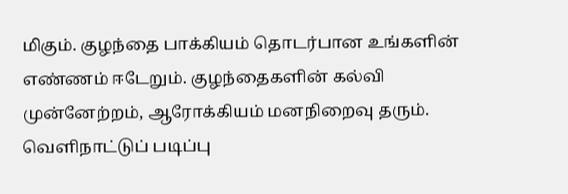மிகும். குழந்தை பாக்கியம் தொடர்பான உங்களின் எண்ணம் ஈடேறும். குழந்தைகளின் கல்வி முன்னேற்றம், ஆரோக்கியம் மனநிறைவு தரும். வெளிநாட்டுப் படிப்பு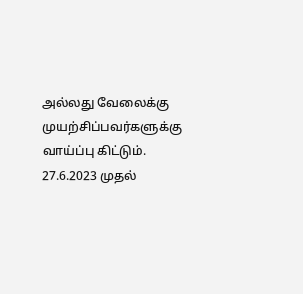அல்லது வேலைக்கு முயற்சிப்பவர்களுக்கு வாய்ப்பு கிட்டும்.
27.6.2023 முதல்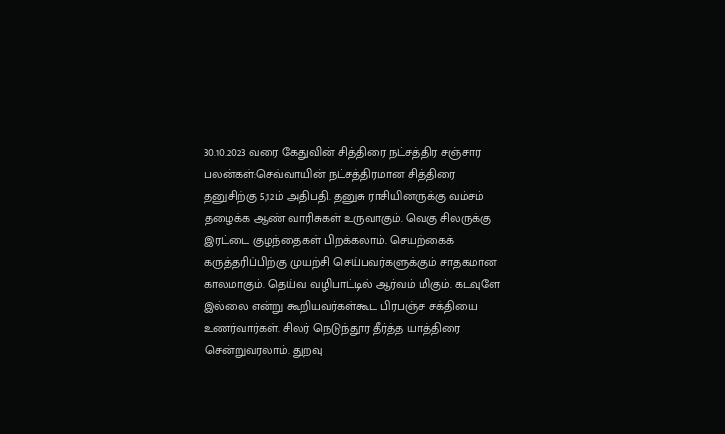30.10.2023 வரை கேதுவின் சித்திரை நட்சத்திர சஞ்சார பலன்கள்:செவ்வாயின் நட்சத்திரமான சித்திரை தனுசிற்கு 5,12ம் அதிபதி. தனுசு ராசியினருக்கு வம்சம் தழைக்க ஆண் வாரிசுகள் உருவாகும். வெகு சிலருக்கு இரட்டை குழந்தைகள் பிறக்கலாம். செயற்கைக் கருத்தரிப்பிற்கு முயற்சி செய்பவர்களுக்கும் சாதகமான காலமாகும். தெய்வ வழிபாட்டில் ஆர்வம் மிகும். கடவுளே இல்லை என்று கூறியவர்கள்கூட பிரபஞ்ச சக்தியை உணர்வார்கள். சிலர் நெடுந்தூர தீர்த்த யாத்திரை சென்றுவரலாம். துறவு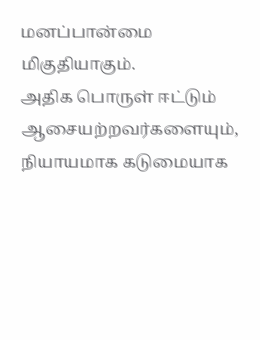மனப்பான்மை மிகுதியாகும்.
அதிக பொருள் ஈட்டும் ஆசையற்றவர்களையும், நியாயமாக கடுமையாக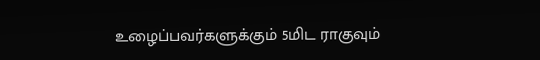உழைப்பவர்களுக்கும் 5மிட ராகுவும்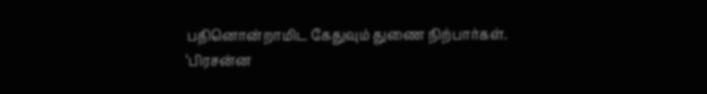பதினொன்றாமிட கேதுவும் துணை நிற்பார்கள்.
‘பிரசன்ன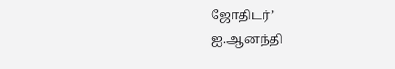ஜோதிடர்’
ஐ.ஆனந்தி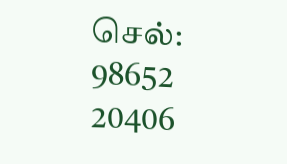செல்: 98652 20406